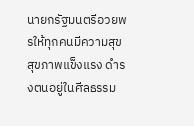นายกรัฐมนตรีอวยพรให้ทุกคนมีความสุข สุขภาพแข็งแรง ดำรงตนอยู่ในศีลธรรม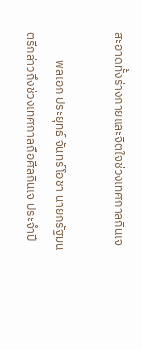สะอาดทั้งร่างกายและจิตใจช่วงเทศกาลกินเจ

          พลเอก ประยุทธ์ จันทร์โอชา นายกรัฐมนตรีกล่าวถึงช่วงเทศกาลถือศีลกินเจ ประจำปี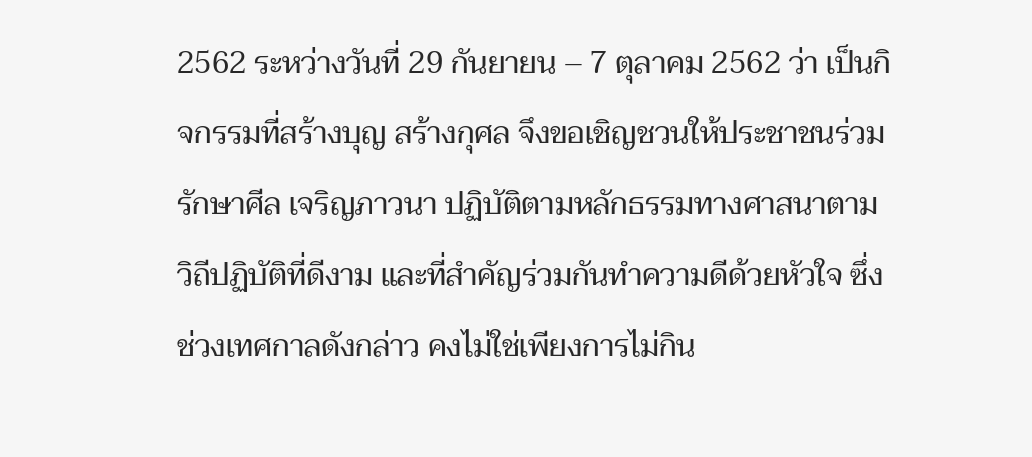2562 ระหว่างวันที่ 29 กันยายน – 7 ตุลาคม 2562 ว่า เป็นกิจกรรมที่สร้างบุญ สร้างกุศล จึงขอเชิญชวนให้ประชาชนร่วมรักษาศีล เจริญภาวนา ปฏิบัติตามหลักธรรมทางศาสนาตามวิถีปฏิบัติที่ดีงาม และที่สำคัญร่วมกันทำความดีด้วยหัวใจ ซึ่งช่วงเทศกาลดังกล่าว คงไม่ใช่เพียงการไม่กิน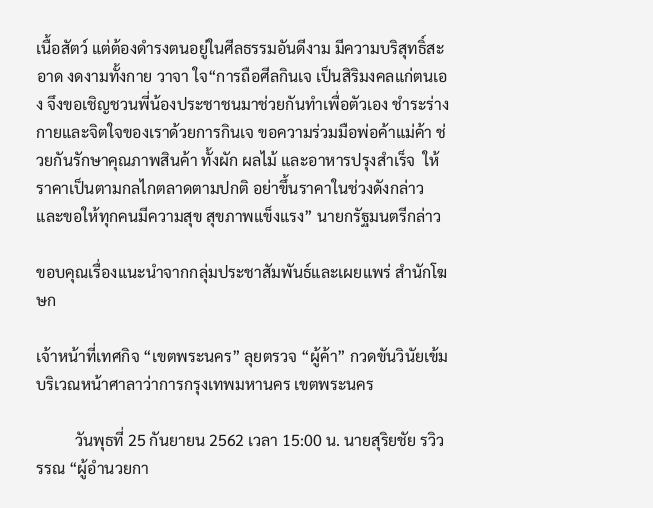เนื้อสัตว์ แต่ต้องดำรงตนอยู่ในศีลธรรมอันดีงาม มีความบริสุทธิ์สะอาด งดงามทั้งกาย วาจา ใจ“การถือศีลกินเจ เป็นสิริมงคลแก่ตนเอง จึงขอเชิญชวนพี่น้องประชาชนมาช่วยกันทำเพื่อตัวเอง ชำระร่างกายและจิตใจของเราด้วยการกินเจ ขอความร่วมมือพ่อค้าแม่ค้า ช่วยกันรักษาคุณภาพสินค้า ทั้งผัก ผลไม้ และอาหารปรุงสำเร็จ  ให้ราคาเป็นตามกลไกตลาดตามปกติ อย่าขึ้นราคาในช่วงดังกล่าว และขอให้ทุกคนมีความสุข สุขภาพแข็งแรง” นายกรัฐมนตรีกล่าว

ขอบคุณเรื่องแนะนำจากกลุ่มประชาสัมพันธ์และเผยแพร่ สำนักโฆษก

เจ้าหน้าที่เทศกิจ “เขตพระนคร” ลุยตรวจ “ผู้ค้า” กวดขันวินัยเข้ม บริเวณหน้าศาลาว่าการกรุงเทพมหานคร เขตพระนคร

          วันพุธที่ 25 กันยายน 2562 เวลา 15:00 น. นายสุริยชัย รวิวรรณ “ผู้อำนวยกา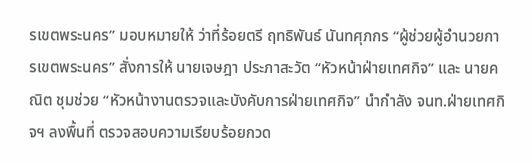รเขตพระนคร” มอบหมายให้ ว่าที่ร้อยตรี ฤทธิพันธ์ นันทศุภกร “ผู้ช่วยผู้อำนวยการเขตพระนคร” สั่งการให้ นายเจษฎา ประภาสะวัต “หัวหน้าฝ่ายเทศกิจ” และ นายคณิต ชุมช่วย “หัวหน้างานตรวจและบังคับการฝ่ายเทศกิจ” นำกำลัง จนท.ฝ่ายเทศกิจฯ ลงพื้นที่ ตรวจสอบความเรียบร้อยกวด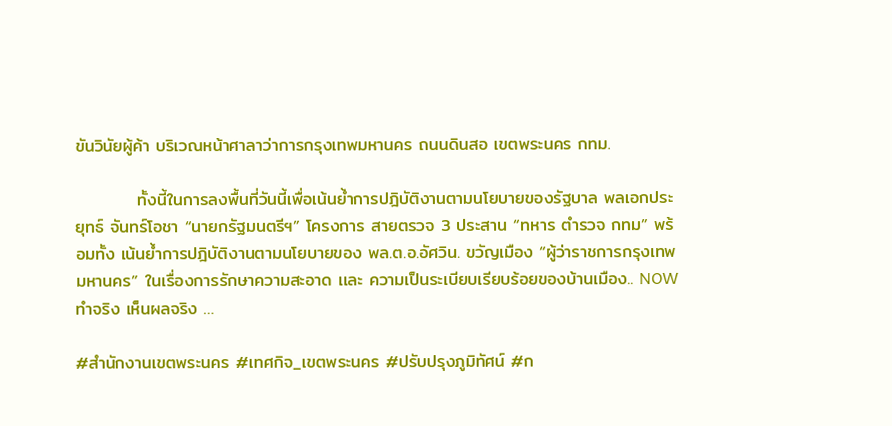ขันวินัยผู้ค้า บริเวณหน้าศาลาว่าการกรุงเทพมหานคร ถนนดินสอ เขตพระนคร กทม.

          ทั้งนี้ในการลงพื้นที่วันนี้เพื่อเน้นย้ำการปฎิบัติงานตามนโยบายของรัฐบาล พลเอกประยุทธ์ จันทร์โอชา “นายกรัฐมนตรีฯ” โครงการ สายตรวจ 3 ประสาน “ทหาร ตำรวจ กทม” พร้อมทั้ง เน้นย้ำการปฎิบัติงานตามนโยบายของ พล.ต.อ.อัศวิน. ขวัญเมือง “ผู้ว่าราชการกรุงเทพมหานคร” ในเรื่องการรักษาความสะอาด เเละ ความเป็นระเบียบเรียบร้อยของบ้านเมือง.. NOW ทำจริง เห็นผลจริง …

#สำนักงานเขตพระนคร #เทศกิจ_เขตพระนคร #ปรับปรุงภูมิทัศน์ #ก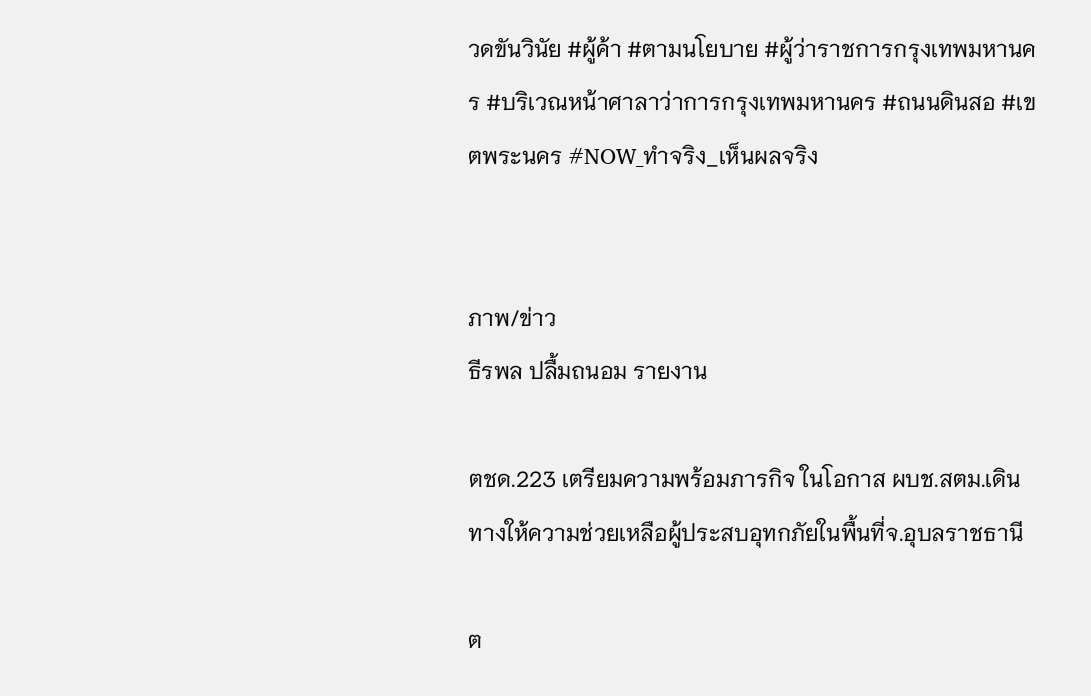วดขันวินัย #ผู้ค้า #ตามนโยบาย #ผู้ว่าราชการกรุงเทพมหานคร #บริเวณหน้าศาลาว่าการกรุงเทพมหานคร #ถนนดินสอ #เขตพระนคร #NOW_ทำจริง_เห็นผลจริง


ภาพ/ข่าว
ธีรพล ปลื้มถนอม รายงาน

ตชด.223 เตรียมความพร้อมภารกิจ ในโอกาส ผบช.สตม.เดินทางให้ความช่วยเหลือผู้ประสบอุทกภัยในพื้นที่จ.อุบลราชธานี

ต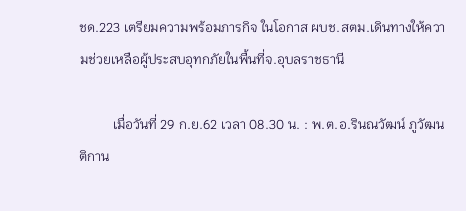ชด.223 เตรียมความพร้อมภารกิจ ในโอกาส ผบช.สตม.เดินทางให้ความช่วยเหลือผู้ประสบอุทกภัยในพื้นที่จ.อุบลราชธานี

          เมื่อวันที่ 29 ก.ย.62 เวลา 08.30 น. : พ.ต.อ.รินณวัฒน์ ภูวัฒนติกาน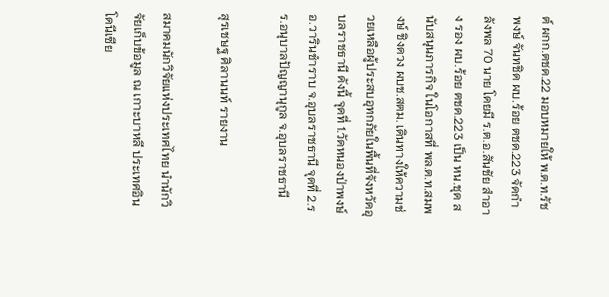ต์ ผกก.ตชด.22 มอบหมายให้ พ.ต.ท.รัชพงษ์ จันทชิด ผบ.ร้อย ตชด.223 จัดกำลังพล 70 นาย โดยมี ร.ต.อ.สันชัย สำอาง รอง ผบ.ร้อย ตชด.223 เป็น หน.ชุด สนับสนุนภารกิจ ในโอกาสที่ พล.ต.ท.สมพงษ์ ชิงดวง ผบช.สตม. เดินทางให้ความช่วยเหลือผู้ประสบอุทกภัยในพื้นที่จังหวัดอุบลราชธานี ดังนี้ จุดที่ 1.วัดหนองป่าพงษ์ อ.วารินชำราบ จ.อุบลราชธานี จุดที่ 2.รร.อนุบาลปัญญานุกูล จ.อุบลราชธานี

สุรเชษฐ ศิลานนท์ รายงาน

สมาคมนักวิจัยแห่งประเทศไทย นำนักวิจัยเก็บข้อมูล ณ เกาะบาหลี ประเทศอินโดนีเซีย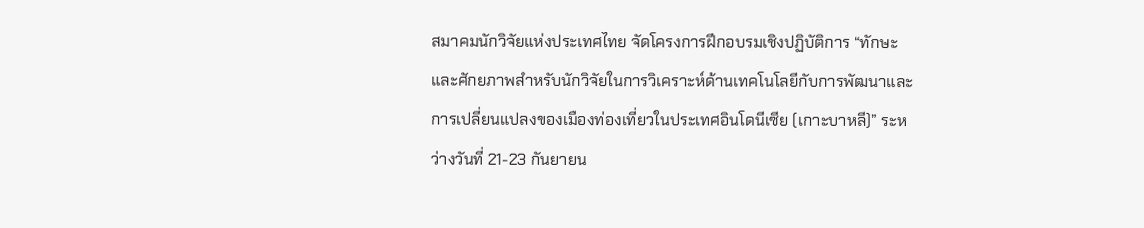สมาคมนักวิจัยแห่งประเทศไทย จัดโครงการฝึกอบรมเชิงปฏิบัติการ “ทักษะและศักยภาพสำหรับนักวิจัยในการวิเคราะห์ด้านเทคโนโลยีกับการพัฒนาและการเปลี่ยนแปลงของเมืองท่องเที่ยวในประเทศอินโดนีเซีย (เกาะบาหลี)” ระหว่างวันที่ 21-23 กันยายน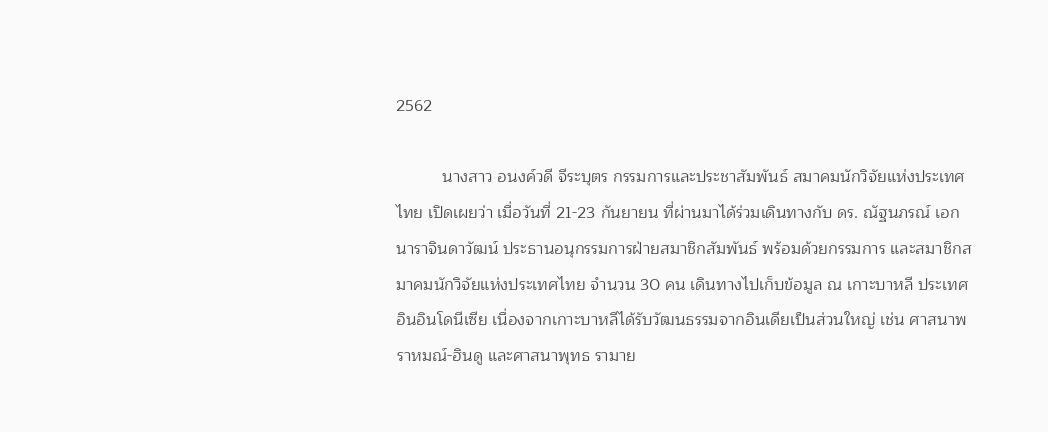2562

          นางสาว อนงค์วดี จีระบุตร กรรมการและประชาสัมพันธ์ สมาคมนักวิจัยแห่งประเทศไทย เปิดเผยว่า เมื่อวันที่ 21-23 กันยายน ที่ผ่านมาได้ร่วมเดินทางกับ ดร. ณัฐนภรณ์ เอกนาราจินดาวัฒน์ ประธานอนุกรรมการฝ่ายสมาชิกสัมพันธ์ พร้อมด้วยกรรมการ และสมาชิกสมาคมนักวิจัยแห่งประเทศไทย จำนวน 30 คน เดินทางไปเก็บข้อมูล ณ เกาะบาหลี ประเทศอินอินโดนีเซีย เนื่องจากเกาะบาหลีได้รับวัฒนธรรมจากอินเดียเป็นส่วนใหญ่ เช่น ศาสนาพราหมณ์-ฮินดู และศาสนาพุทธ รามาย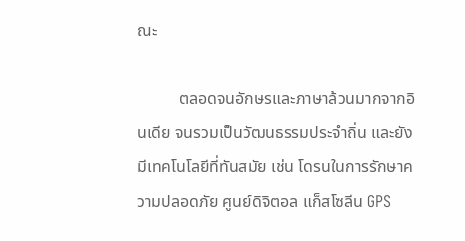ณะ

          ตลอดจนอักษรและภาษาล้วนมากจากอินเดีย จนรวมเป็นวัฒนธรรมประจำถิ่น และยังมีเทคโนโลยีที่ทันสมัย เช่น โดรนในการรักษาความปลอดภัย ศูนย์ดิจิตอล แก็สโซลีน GPS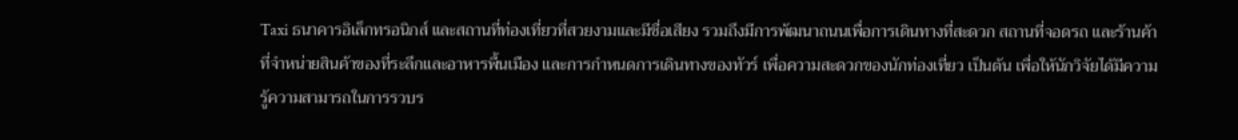Taxi ธนาคารอิเล็กทรอนิกส์ และสถานที่ท่องเที่ยวที่สวยงามและมีชื่อเสียง รวมถึงมีการพ้ฒนาถนนเพื่อการเดินทางที่สะดวก สถานที่จอดรถ และร้านค้าที่จำหน่ายสินค้าของที่ระลึกและอาหารพื้นเมือง และการกำหนดการเดินทางของทัวร์ เพื่อความสะดวกของนักท่องเที่ยว เป็นต้น เพื่อให้นักวิจัยได้มีความรู้ความสามารถในการรวบร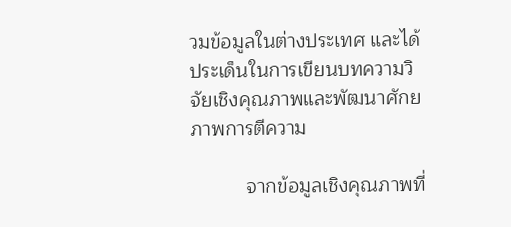วมข้อมูลในต่างประเทศ และได้ประเด็นในการเขียนบทความวิจัยเชิงคุณภาพและพัฒนาศักยภาพการตีความ

          จากข้อมูลเชิงคุณภาพที่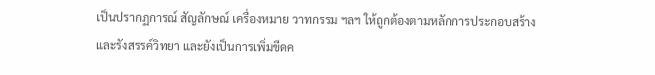เป็นปรากฏการณ์ สัญลักษณ์ เครื่องหมาย วาทกรรม ฯลฯ ให้ถูกต้องตามหลักการประกอบสร้างและรังสรรค์วิทยา และยังเป็นการเพิ่มขีดค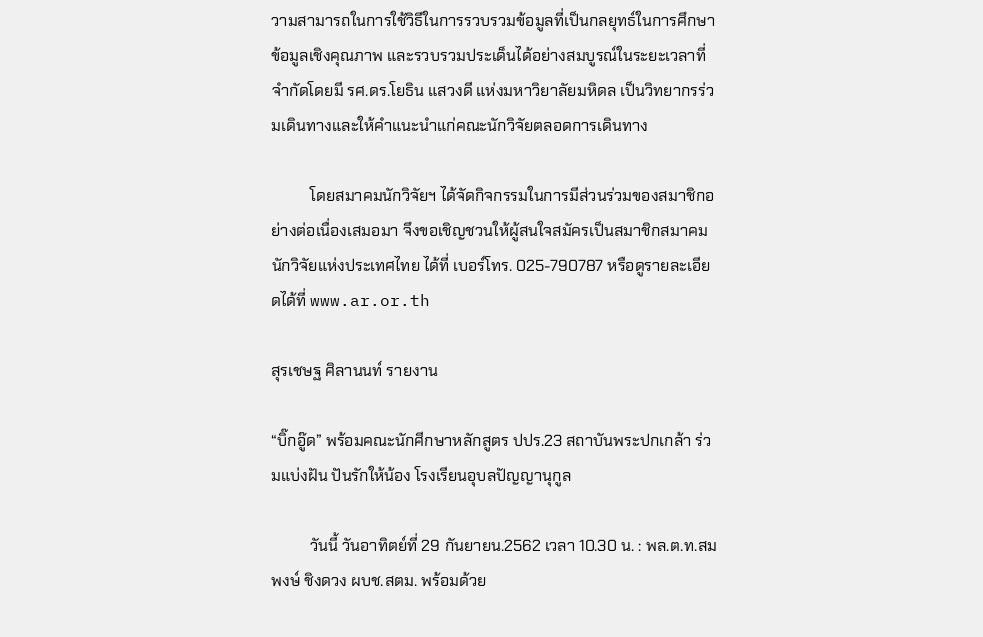วามสามารถในการใช้วิธีในการรวบรวมข้อมูลที่เป็นกลยุทธ์ในการศึกษาข้อมูลเชิงคุณภาพ และรวบรวมประเด็นได้อย่างสมบูรณ์ในระยะเวลาที่จำกัดโดยมี รศ.ดร.โยธิน แสวงดี แห่งมหาวิยาลัยมหิดล เป็นวิทยากรร่วมเดินทางและให้คำแนะนำแก่คณะนักวิจัยตลอดการเดินทาง

          โดยสมาคมนักวิจัยฯ ได้จัดกิจกรรมในการมีส่วนร่วมของสมาชิกอย่างต่อเนื่องเสมอมา จึงขอเชิญชวนให้ผู้สนใจสมัครเป็นสมาชิกสมาคมนักวิจัยแห่งประเทศไทย ได้ที่ เบอร์โทร. 025-790787 หรือดูรายละเอียดได้ที่ www.ar.or.th

สุรเชษฐ ศิลานนท์ รายงาน

“บิ๊กอู๊ด” พร้อมคณะนักศีกษาหลักสูตร ปปร.23 สถาบันพระปกเกล้า ร่วมแบ่งฝัน ปันรักให้น้อง โรงเรียนอุบลปัญญานุกูล

          วันนี้ วันอาทิตย์ที่ 29 กันยายน.2562 เวลา 10.30 น. : พล.ต.ท.สมพงษ์ ชิงดวง ผบช.สตม. พร้อมด้วย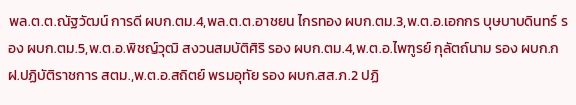พล.ต.ต.ณัฐวัฒน์ การดี ผบก.ตม.4,พล.ต.ต.อาชยน ไกรทอง ผบก.ตม.3,พ.ต.อ.เอกกร บุษบาบดินทร์ รอง ผบก.ตม.5,พ.ต.อ.พิชญ์วุฒิ สงวนสมบัติศิริ รอง ผบก.ตม.4,พ.ต.อ.ไพฑูรย์ กุลัตถ์นาม รอง ผบก.กฝ.ปฏิบัติราชการ สตม.,พ.ต.อ.สถิตย์ พรมอุทัย รอง ผบก.สส.ภ.2 ปฏิ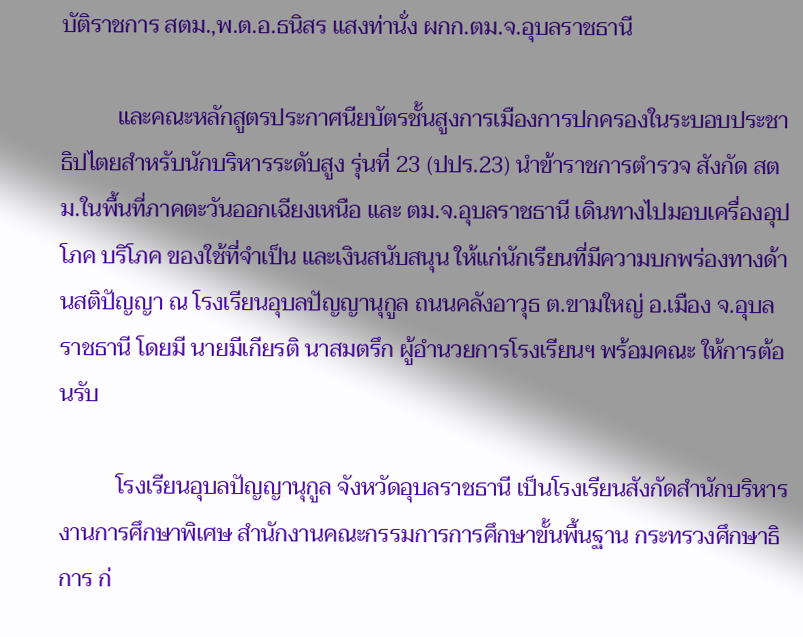บัติราชการ สตม.,พ.ต.อ.ธนิสร แสงท่านั่ง ผกก.ตม.จ.อุบลราชธานี

          และคณะหลักสูตรประกาศนียบัตรชั้นสูงการเมืองการปกครองในระบอบประชาธิปไตยสำหรับนักบริหารระดับสูง รุ่นที่ 23 (ปปร.23) นำข้าราชการตำรวจ สังกัด สตม.ในพื้นที่ภาคตะวันออกเฉียงเหนือ และ ตม.จ.อุบลราชธานี เดินทางไปมอบเครื่องอุปโภค บริโภค ของใช้ที่จำเป็น และเงินสนับสนุน ให้แก่นักเรียนที่มีความบกพร่องทางด้านสติปัญญา ณ โรงเรียนอุบลปัญญานุกูล ถนนคลังอาวุธ ต.ขามใหญ่ อ.เมือง จ.อุบลราชธานี โดยมี นายมีเกียรติ นาสมตรึก ผู้อำนวยการโรงเรียนฯ พร้อมคณะ ให้การต้อนรับ

          โรงเรียนอุบลปัญญานุกูล จังหวัดอุบลราชธานี เป็นโรงเรียนสังกัดสำนักบริหารงานการศึกษาพิเศษ สำนักงานคณะกรรมการการศึกษาขั้นพื้นฐาน กระทรวงศึกษาธิการ ก่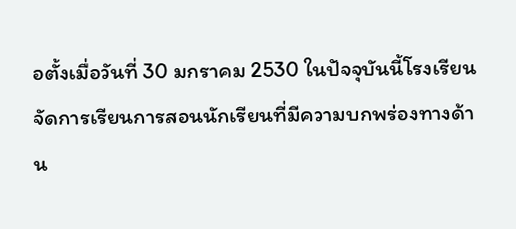อตั้งเมื่อวันที่ 30 มกราคม 2530 ในปัจจุบันนี้โรงเรียนจัดการเรียนการสอนนักเรียนที่มีความบกพร่องทางด้าน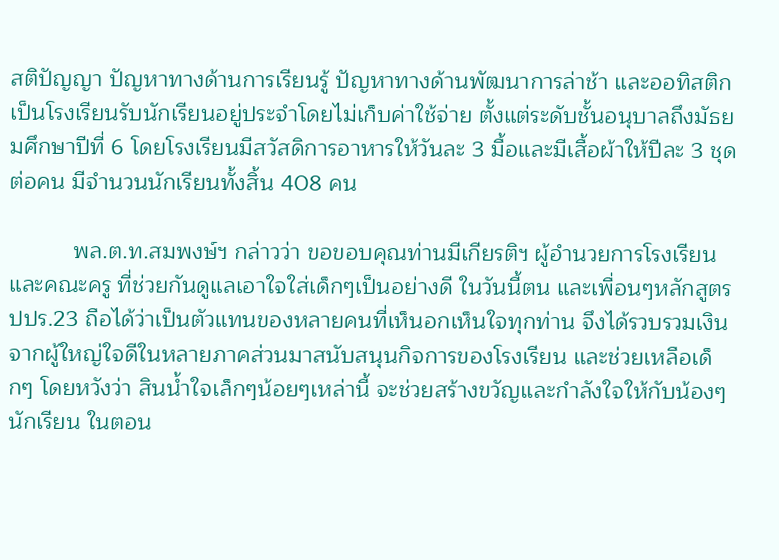สติปัญญา ปัญหาทางด้านการเรียนรู้ ปัญหาทางด้านพัฒนาการล่าช้า และออทิสติก เป็นโรงเรียนรับนักเรียนอยู่ประจำโดยไม่เก็บค่าใช้จ่าย ตั้งแต่ระดับชั้นอนุบาลถึงมัธยมศึกษาปีที่ 6 โดยโรงเรียนมีสวัสดิการอาหารให้วันละ 3 มื้อและมีเสื้อผ้าให้ปีละ 3 ชุด ต่อคน มีจำนวนนักเรียนทั้งสิ้น 408 คน

          พล.ต.ท.สมพงษ์ฯ กล่าวว่า ขอขอบคุณท่านมีเกียรติฯ ผู้อำนวยการโรงเรียน และคณะครู ที่ช่วยกันดูแลเอาใจใส่เด็กๆเป็นอย่างดี ในวันนี้ตน และเพื่อนๆหลักสูตร ปปร.23 ถือได้ว่าเป็นตัวแทนของหลายคนที่เห็นอกเห็นใจทุกท่าน จึงได้รวบรวมเงินจากผู้ใหญ่ใจดีในหลายภาคส่วนมาสนับสนุนกิจการของโรงเรียน และช่วยเหลือเด็กๆ โดยหวังว่า สินน้ำใจเล็กๆน้อยๆเหล่านี้ จะช่วยสร้างขวัญและกำลังใจให้กับน้องๆนักเรียน ในตอน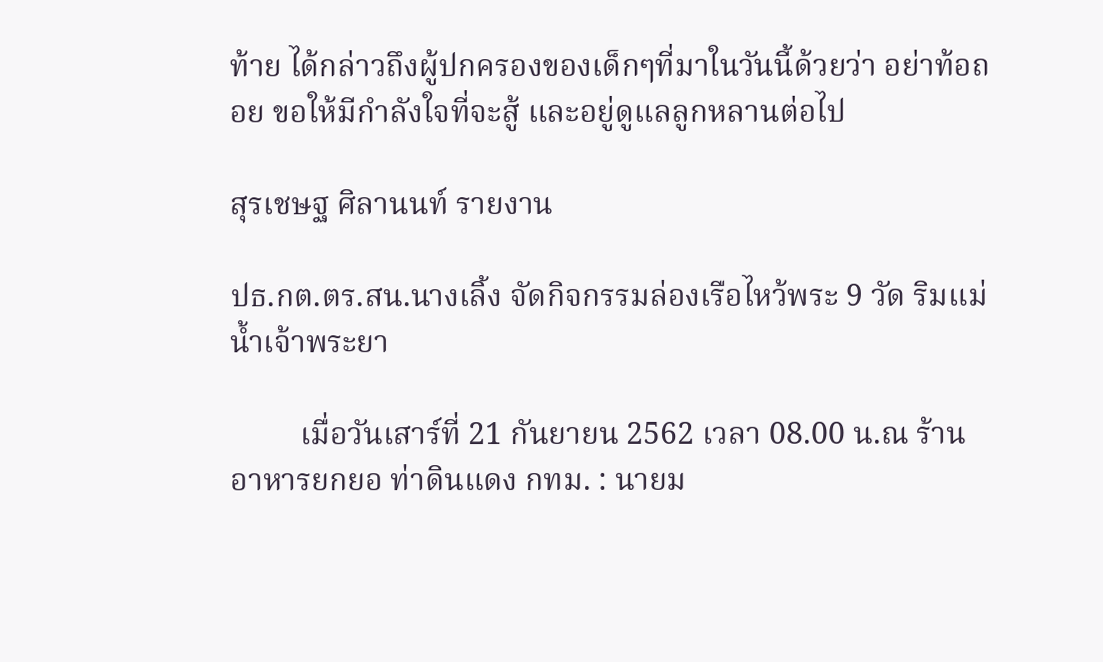ท้าย ได้กล่าวถึงผู้ปกครองของเด็กๆที่มาในวันนี้ด้วยว่า อย่าท้อถอย ขอให้มีกำลังใจที่จะสู้ และอยู่ดูแลลูกหลานต่อไป

สุรเชษฐ ศิลานนท์ รายงาน

ปธ.กต.ตร.สน.นางเลิ้ง จัดกิจกรรมล่องเรือไหว้พระ 9 วัด ริมแม่น้ำเจ้าพระยา

         เมื่อวันเสาร์ที่ 21 กันยายน 2562 เวลา 08.00 น.ณ ร้านอาหารยกยอ ท่าดินแดง กทม. : นายม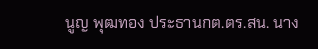นูญ พุฒทอง ประธานกต.ตร.สน. นาง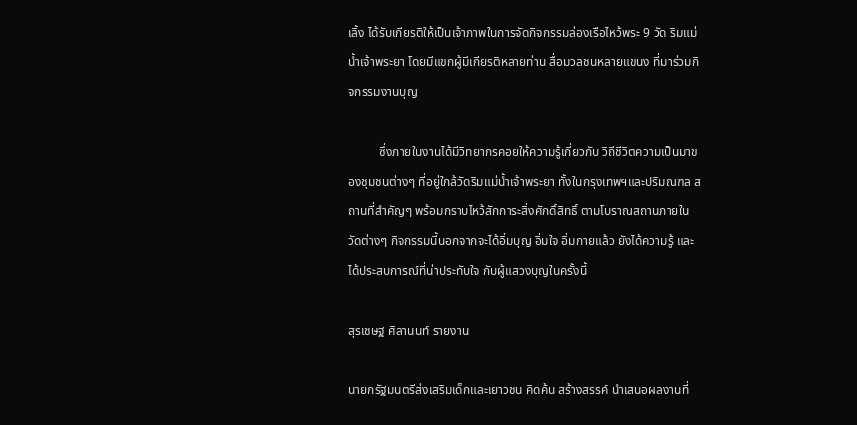เลิ้ง ได้รับเกียรติให้เป็นเจ้าภาพในการจัดกิจกรรมล่องเรือไหว้พระ 9 วัด ริมแม่น้ำเจ้าพระยา โดยมีแขกผู้มีเกียรติหลายท่าน สื่อมวลชนหลายแขนง ที่มาร่วมกิจกรรมงานบุญ

          ซึ่งภายในงานได้มีวิทยากรคอยให้ความรู้เกี่ยวกับ วิถีชีวิตความเป็นมาของชุมชนต่างๆ ที่อยู่ใกล้วัดริมแม่น้ำเจ้าพระยา ทั้งในกรุงเทพฯและปริมณฑล สถานที่สำคัญๆ พร้อมกราบไหว้สักการะสิ่งศักดิ์สิทธิ์ ตามโบราณสถานภายในวัดต่างๆ กิจกรรมนี้นอกจากจะได้อิ่มบุญ อิ่มใจ อิ่มกายแล้ว ยังได้ความรู้ และได้ประสบการณ์ที่น่าประทับใจ กับผู้แสวงบุญในครั้งนี้

สุรเชษฐ ศิลานนท์ รายงาน

นายกรัฐมนตรีส่งเสริมเด็กและเยาวชน คิดค้น สร้างสรรค์ นำเสนอผลงานที่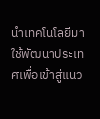นำเทคโนโลยีมาใช้พัฒนาประเทศเพื่อเข้าสู่แนว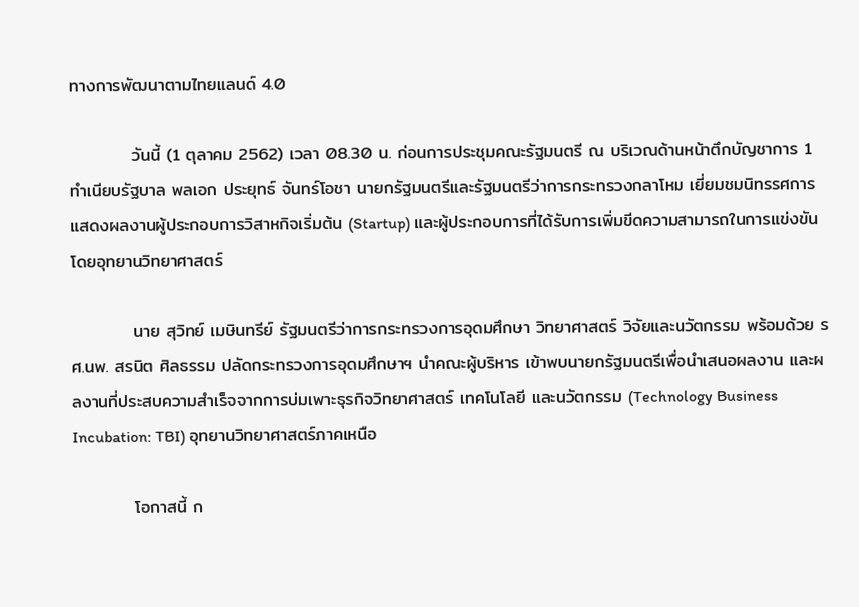ทางการพัฒนาตามไทยแลนด์ 4.0

          วันนี้ (1 ตุลาคม 2562) เวลา 08.30 น. ก่อนการประชุมคณะรัฐมนตรี ณ บริเวณด้านหน้าตึกบัญชาการ 1 ทำเนียบรัฐบาล พลเอก ประยุทธ์ จันทร์โอชา นายกรัฐมนตรีและรัฐมนตรีว่าการกระทรวงกลาโหม เยี่ยมชมนิทรรศการแสดงผลงานผู้ประกอบการวิสาหกิจเริ่มต้น (Startup) และผู้ประกอบการที่ได้รับการเพิ่มขีดความสามารถในการแข่งขัน โดยอุทยานวิทยาศาสตร์

          นาย สุวิทย์ เมษินทรีย์ รัฐมนตรีว่าการกระทรวงการอุดมศึกษา วิทยาศาสตร์ วิจัยและนวัตกรรม พร้อมด้วย รศ.นพ. สรนิต ศิลธรรม ปลัดกระทรวงการอุดมศึกษาฯ นำคณะผู้บริหาร เข้าพบนายกรัฐมนตรีเพื่อนำเสนอผลงาน และผลงานที่ประสบความสำเร็จจากการบ่มเพาะธุรกิจวิทยาศาสตร์ เทคโนโลยี และนวัตกรรม (Technology Business Incubation: TBI) อุทยานวิทยาศาสตร์ภาคเหนือ

          โอกาสนี้ ก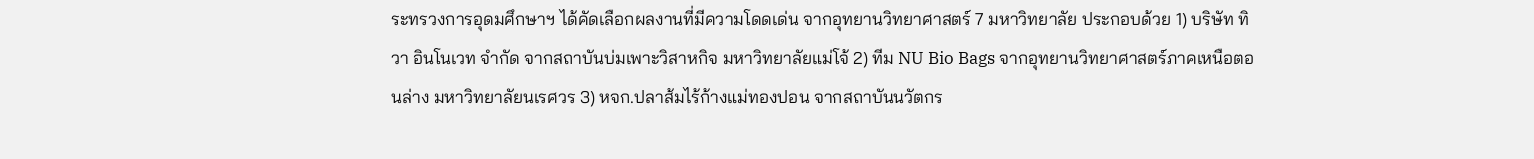ระทรวงการอุดมศึกษาฯ ได้คัดเลือกผลงานที่มีความโดดเด่น จากอุทยานวิทยาศาสตร์ 7 มหาวิทยาลัย ประกอบด้วย 1) บริษัท ทิวา อินโนเวท จำกัด จากสถาบันบ่มเพาะวิสาหกิจ มหาวิทยาลัยแม่โจ้ 2) ทีม NU Bio Bags จากอุทยานวิทยาศาสตร์ภาคเหนือตอนล่าง มหาวิทยาลัยนเรศวร 3) หจก.ปลาส้มไร้ก้างแม่ทองปอน จากสถาบันนวัตกร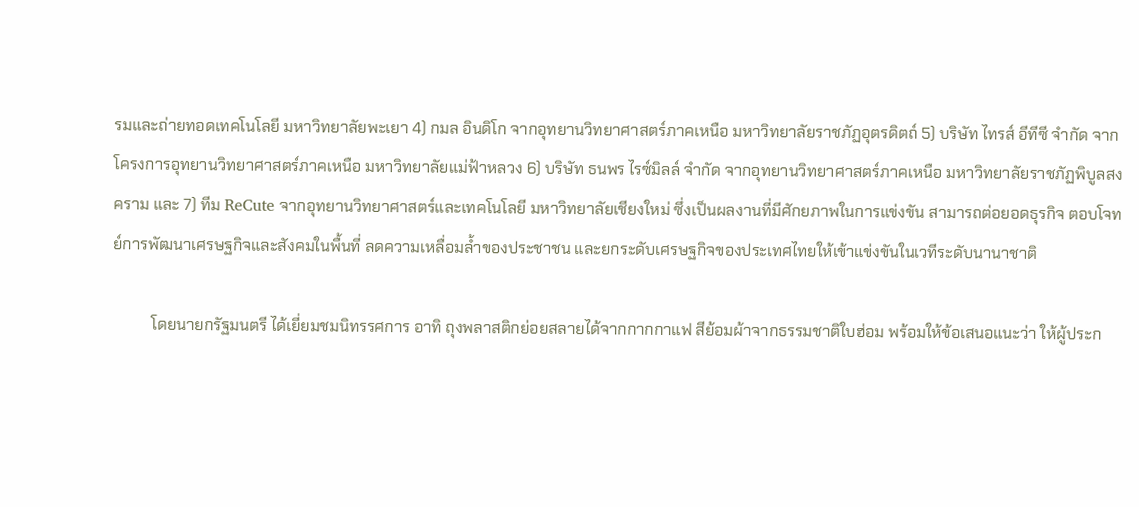รมและถ่ายทอดเทคโนโลยี มหาวิทยาลัยพะเยา 4) กมล อินดิโก จากอุทยานวิทยาศาสตร์ภาคเหนือ มหาวิทยาลัยราชภัฏอุตรดิตถ์ 5) บริษัท ไทรส์ อีทีซี จำกัด จากโครงการอุทยานวิทยาศาสตร์ภาคเหนือ มหาวิทยาลัยแม่ฟ้าหลวง 6) บริษัท ธนพร ไรซ์มิลล์ จำกัด จากอุทยานวิทยาศาสตร์ภาคเหนือ มหาวิทยาลัยราชภัฏพิบูลสงคราม และ 7) ทีม ReCute จากอุทยานวิทยาศาสตร์และเทคโนโลยี มหาวิทยาลัยเชียงใหม่ ซึ่งเป็นผลงานที่มีศักยภาพในการแข่งขัน สามารถต่อยอดธุรกิจ ตอบโจทย์การพัฒนาเศรษฐกิจและสังคมในพื้นที่ ลดความเหลื่อมล้ำของประชาชน และยกระดับเศรษฐกิจของประเทศไทยให้เข้าแข่งขันในเวทีระดับนานาชาติ

          โดยนายกรัฐมนตรี ได้เยี่ยมชมนิทรรศการ อาทิ ถุงพลาสติกย่อยสลายได้จากกากกาแฟ สีย้อมผ้าจากธรรมชาติใบฮ่อม พร้อมให้ข้อเสนอแนะว่า ให้ผู้ประก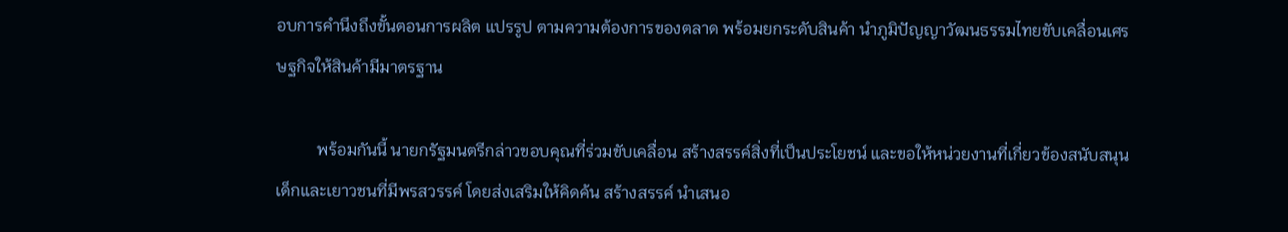อบการคำนึงถึงขั้นตอนการผลิต แปรรูป ตามความต้องการของตลาด พร้อมยกระดับสินค้า นำภูมิปัญญาวัฒนธรรมไทยขับเคลื่อนเศรษฐกิจให้สินค้ามีมาตรฐาน

          พร้อมกันนี้ นายกรัฐมนตรีกล่าวขอบคุณที่ร่วมขับเคลื่อน สร้างสรรค์สิ่งที่เป็นประโยชน์ และขอให้หน่วยงานที่เกี่ยวข้องสนับสนุนเด็กและเยาวชนที่มีพรสวรรค์ โดยส่งเสริมให้คิดค้น สร้างสรรค์ นำเสนอ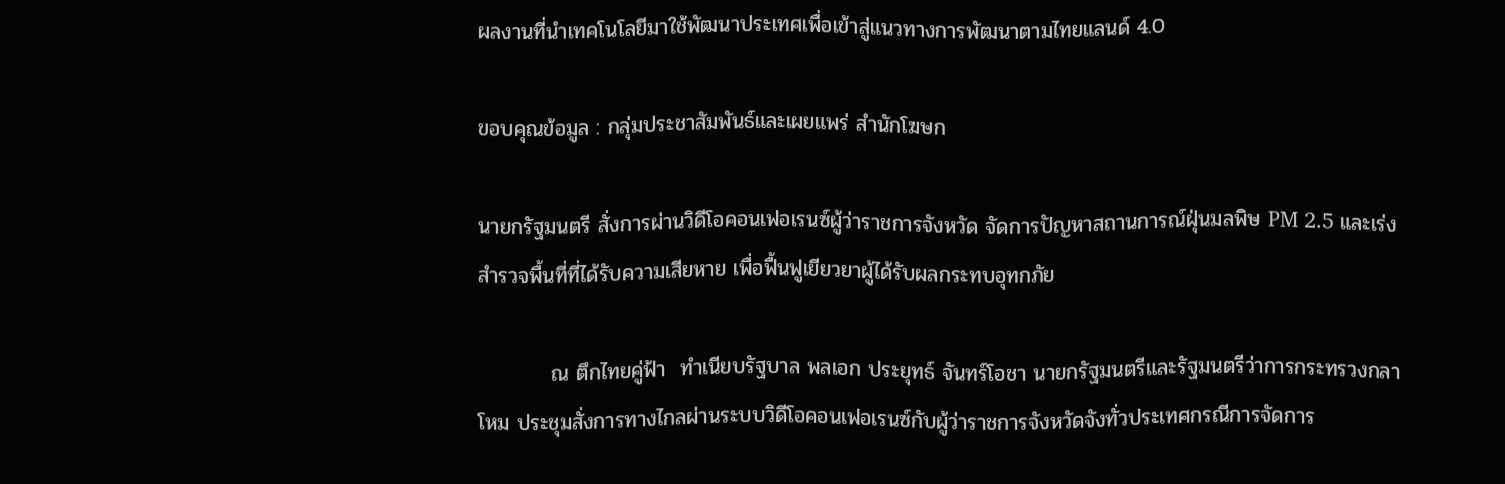ผลงานที่นำเทคโนโลยีมาใช้พัฒนาประเทศเพื่อเข้าสู่แนวทางการพัฒนาตามไทยแลนด์ 4.0

ขอบคุณข้อมูล : กลุ่มประชาสัมพันธ์และเผยแพร่ สำนักโฆษก

นายกรัฐมนตรี สั่งการผ่านวิดีโอคอนเฟอเรนซ์ผู้ว่าราชการจังหวัด จัดการปัญหาสถานการณ์ฝุ่นมลพิษ PM 2.5 และเร่งสำรวจพื้นที่ที่ได้รับความเสียหาย เพื่อฟื้นฟูเยียวยาผู้ได้รับผลกระทบอุทกภัย

          ณ ตึกไทยคู่ฟ้า  ทำเนียบรัฐบาล พลเอก ประยุทธ์ จันทร์โอชา นายกรัฐมนตรีและรัฐมนตรีว่าการกระทรวงกลาโหม ประชุมสั่งการทางไกลผ่านระบบวิดีโอคอนเฟอเรนซ์กับผู้ว่าราชการจังหวัดจังทั่วประเทศกรณีการจัดการ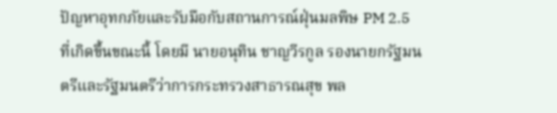ปัญหาอุทกภัยและรับมือกับสถานการณ์ฝุ่นมลพิษ PM 2.5 ที่เกิดขึ้นขณะนี้ โดยมี นายอนุทิน ชาญวีรกูล รองนายกรัฐมนตรีและรัฐมนตรีว่าการกระทรวงสาธารณสุข พล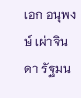เอก อนุพงษ์ เผ่าจินดา รัฐมน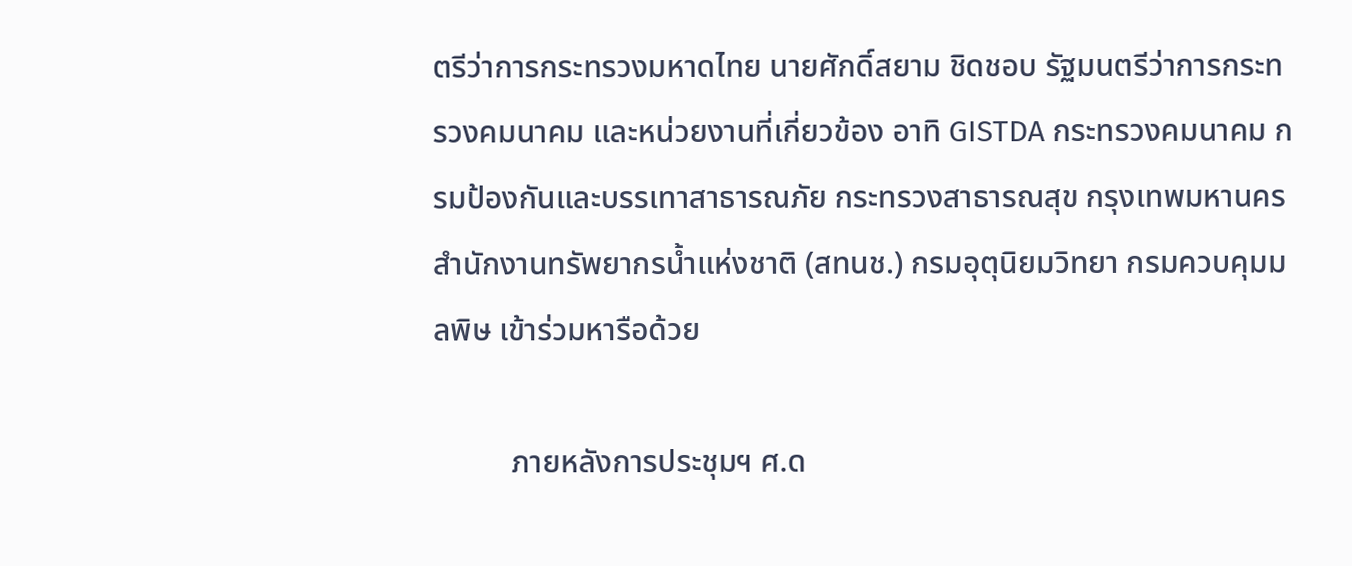ตรีว่าการกระทรวงมหาดไทย นายศักดิ์สยาม ชิดชอบ รัฐมนตรีว่าการกระทรวงคมนาคม และหน่วยงานที่เกี่ยวข้อง อาทิ GISTDA กระทรวงคมนาคม กรมป้องกันและบรรเทาสาธารณภัย กระทรวงสาธารณสุข กรุงเทพมหานคร สำนักงานทรัพยากรน้ำแห่งชาติ (สทนช.) กรมอุตุนิยมวิทยา กรมควบคุมมลพิษ เข้าร่วมหารือด้วย

          ภายหลังการประชุมฯ ศ.ด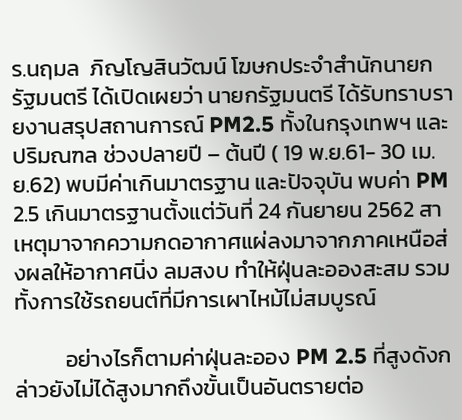ร.นฤมล  ภิญโญสินวัฒน์ โฆษกประจำสำนักนายกรัฐมนตรี ได้เปิดเผยว่า นายกรัฐมนตรี ได้รับทราบรายงานสรุปสถานการณ์ PM2.5 ทั้งในกรุงเทพฯ และปริมณฑล ช่วงปลายปี – ต้นปี ( 19 พ.ย.61- 30 เม.ย.62) พบมีค่าเกินมาตรฐาน และปัจจุบัน พบค่า PM 2.5 เกินมาตรฐานตั้งแต่วันที่ 24 กันยายน 2562 สาเหตุมาจากความกดอากาศแผ่ลงมาจากภาคเหนือส่งผลให้อากาศนิ่ง ลมสงบ ทำให้ฝุ่นละอองสะสม รวมทั้งการใช้รถยนต์ที่มีการเผาไหม้ไม่สมบูรณ์

          อย่างไรก็ตามค่าฝุ่นละออง PM 2.5 ที่สูงดังกล่าวยังไม่ได้สูงมากถึงขั้นเป็นอันตรายต่อ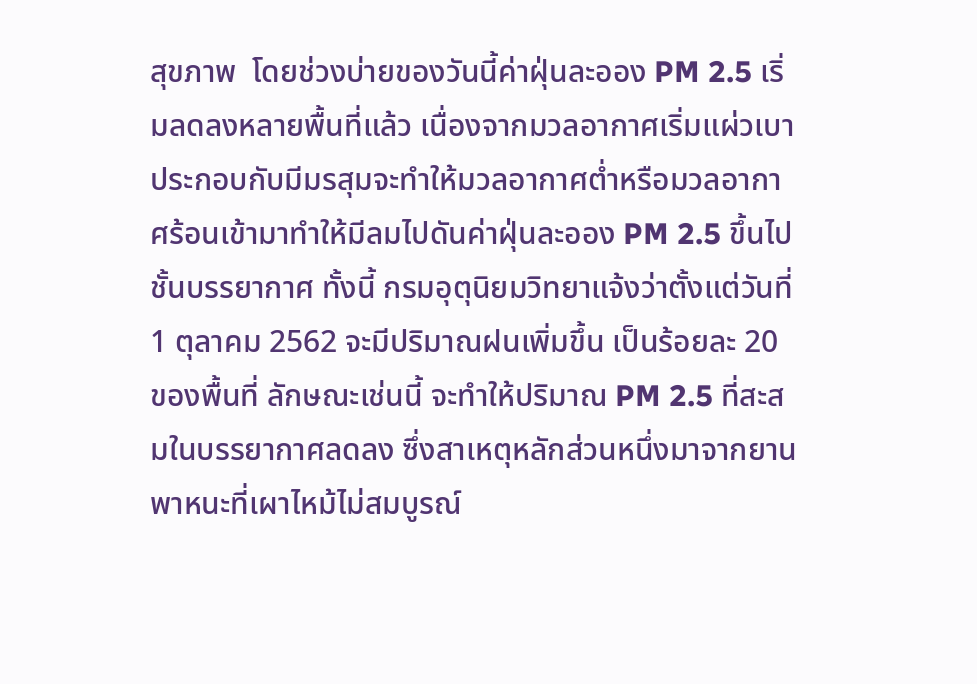สุขภาพ  โดยช่วงบ่ายของวันนี้ค่าฝุ่นละออง PM 2.5 เริ่มลดลงหลายพื้นที่แล้ว เนื่องจากมวลอากาศเริ่มแผ่วเบาประกอบกับมีมรสุมจะทำให้มวลอากาศต่ำหรือมวลอากาศร้อนเข้ามาทำให้มีลมไปดันค่าฝุ่นละออง PM 2.5 ขึ้นไปชั้นบรรยากาศ ทั้งนี้ กรมอุตุนิยมวิทยาแจ้งว่าตั้งแต่วันที่ 1 ตุลาคม 2562 จะมีปริมาณฝนเพิ่มขึ้น เป็นร้อยละ 20 ของพื้นที่ ลักษณะเช่นนี้ จะทำให้ปริมาณ PM 2.5 ที่สะสมในบรรยากาศลดลง ซึ่งสาเหตุหลักส่วนหนึ่งมาจากยานพาหนะที่เผาไหม้ไม่สมบูรณ์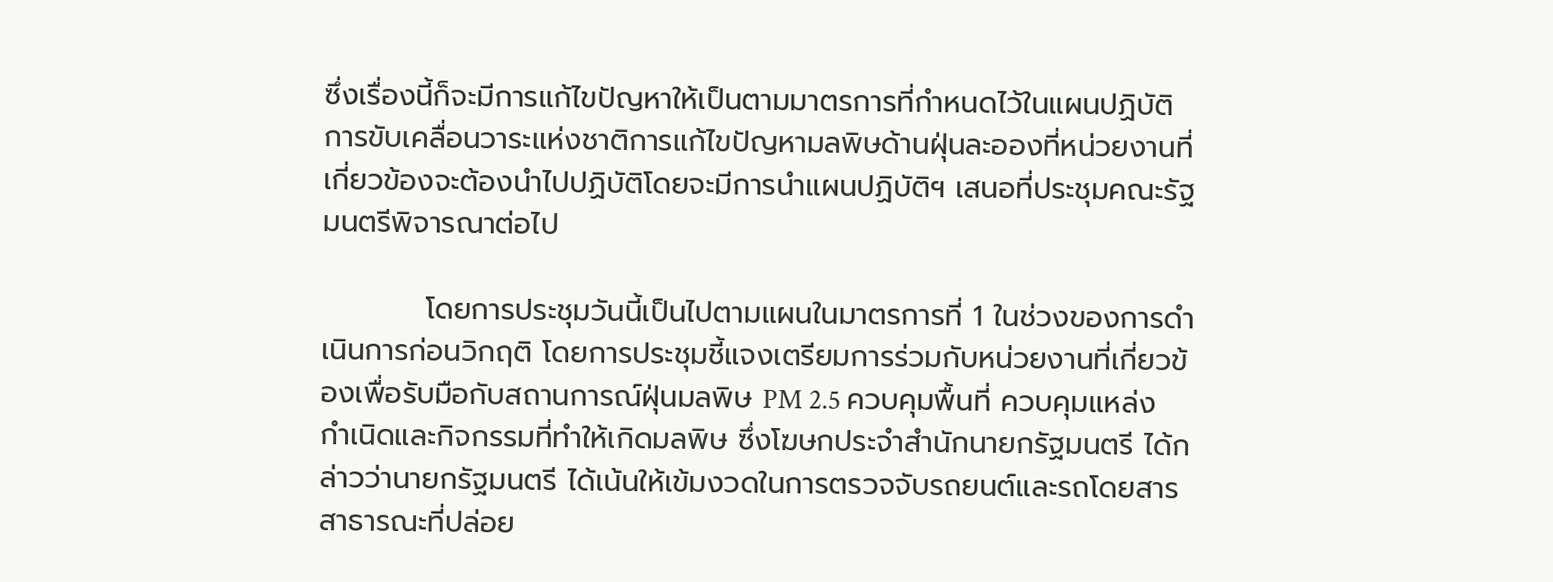ซึ่งเรื่องนี้ก็จะมีการแก้ไขปัญหาให้เป็นตามมาตรการที่กำหนดไว้ในแผนปฏิบัติการขับเคลื่อนวาระแห่งชาติการแก้ไขปัญหามลพิษด้านฝุ่นละอองที่หน่วยงานที่เกี่ยวข้องจะต้องนำไปปฏิบัติโดยจะมีการนำแผนปฏิบัติฯ เสนอที่ประชุมคณะรัฐมนตรีพิจารณาต่อไป

          โดยการประชุมวันนี้เป็นไปตามแผนในมาตรการที่ 1 ในช่วงของการดำเนินการก่อนวิกฤติ โดยการประชุมชี้แจงเตรียมการร่วมกับหน่วยงานที่เกี่ยวข้องเพื่อรับมือกับสถานการณ์ฝุ่นมลพิษ PM 2.5 ควบคุมพื้นที่ ควบคุมแหล่งกำเนิดและกิจกรรมที่ทำให้เกิดมลพิษ ซึ่งโฆษกประจำสำนักนายกรัฐมนตรี ได้กล่าวว่านายกรัฐมนตรี ได้เน้นให้เข้มงวดในการตรวจจับรถยนต์และรถโดยสารสาธารณะที่ปล่อย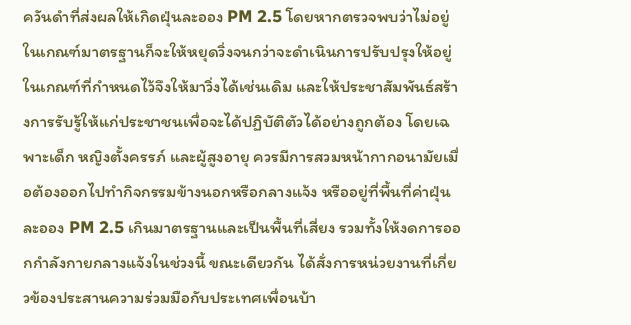ควันดำที่ส่งผลให้เกิดฝุ่นละออง PM 2.5 โดยหากตรวจพบว่าไม่อยู่ในเกณฑ์มาตรฐานก็จะให้หยุดวิ่งจนกว่าจะดำเนินการปรับปรุงให้อยู่ในเกณฑ์ที่กำหนดไว้จึงให้มาวิ่งได้เช่นเดิม และให้ประชาสัมพันธ์สร้างการรับรู้ให้แก่ประชาชนเพื่อจะได้ปฏิบัติตัวได้อย่างถูกต้อง โดยเฉพาะเด็ก หญิงตั้งครรภ์ และผู้สูงอายุ ควรมีการสวมหน้ากากอนามัยเมื่อต้องออกไปทำกิจกรรมข้างนอกหรือกลางแจ้ง หรืออยู่ที่พื้นที่ค่าฝุ่นละออง PM 2.5 เกินมาตรฐานและเป็นพื้นที่เสี่ยง รวมทั้งให้งดการออกกำลังกายกลางแจ้งในช่วงนี้ ขณะเดียวกัน ได้สั่งการหน่วยงานที่เกี่ยวข้องประสานความร่วมมือกับประเทศเพื่อนบ้า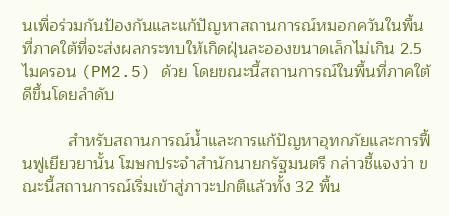นเพื่อร่วมกันป้องกันและแก้ปัญหาสถานการณ์หมอกควันในพื้นที่ภาคใต้ที่จะส่งผลกระทบให้เกิดฝุ่นละอองขนาดเล็กไม่เกิน 2.5 ไมครอน (PM2.5) ด้วย โดยขณะนี้สถานการณ์ในพื้นที่ภาคใต้ดีขึ้นโดยลำดับ

          สำหรับสถานการณ์น้ำและการแก้ปัญหาอุทกภัยและการฟื้นฟูเยียวยานั้น โฆษกประจำสำนักนายกรัฐมนตรี กล่าวชี้แจงว่า ขณะนี้สถานการณ์เริ่มเข้าสู่ภาวะปกติแล้วทั้ง 32 พื้น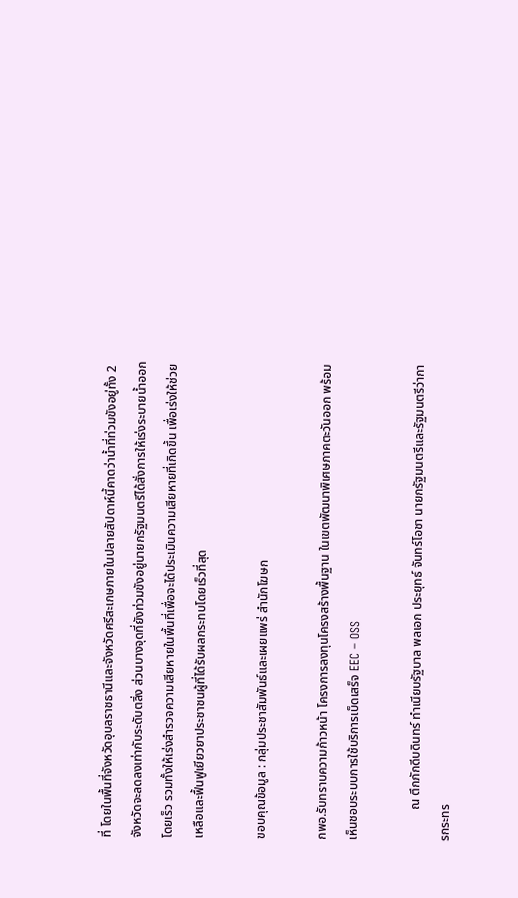ที่ โดยในพื้นที่จังหวัดอุบลราชธานีและจังหวัดศรีสะเกษภายในปลายสัปดาห์นี้คาดว่าน้ำที่ท่วมขังอยู่ทั้ง 2 จังหวัดจะลดลงเท่ากับระดับตลิ่ง ส่วนบางจุดที่ยังท่วมขังอยู่นายกรัฐมนตรีได้สั่งการให้เร่งระบายน้ำออกโดยเร็ว รวมทั้งให้เร่งสำรวจความเสียหายในพื้นที่เพื่อจะได้ประเมินความเสียหายที่เกิดขึ้น เพื่อเร่งให้ช่วยเหลือและฟื้นฟูเยียวยาประชาชนผู้ที่ได้รับผลกระทบโดยเร็วที่สุด

ขอบคุณข้อมูล : กลุ่มประชาสัมพันธ์และเผยแพร่ สำนักโฆษก

กพอ.รับทราบความก้าวหน้า โครงการลงทุนโครงสร้างพื้นฐาน ในเขตพัฒนาพิเศษภาคตะวันออก พร้อมเห็นชอบระบบการใช้บริการเบ็ดเสร็จ EEC – OSS

          ณ ตึกภักดีบดินทร์ ทำเนียบรัฐบาล พลเอก ประยุทธ์ จันทร์โอชา นายกรัฐมนตรีและรัฐมนตรีว่าการกระทร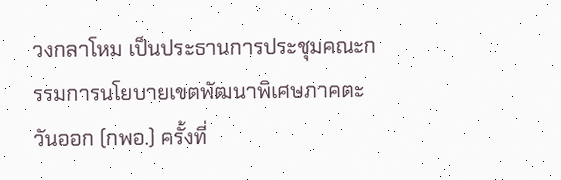วงกลาโหม เป็นประธานการประชุมคณะกรรมการนโยบายเขตพัฒนาพิเศษภาคตะวันออก (กพอ.) ครั้งที่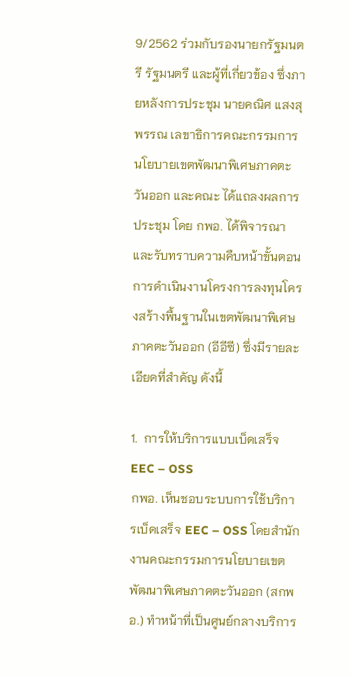9/2562 ร่วมกับรองนายกรัฐมนตรี รัฐมนตรี และผู้ที่เกี่ยวข้อง ซึ่งภายหลังการประชุม นายคณิศ แสงสุพรรณ เลขาธิการคณะกรรมการนโยบายเขตพัฒนาพิเศษภาคตะวันออก และคณะ ได้แถลงผลการประชุม โดย กพอ. ได้พิจารณาและรับทราบความคืบหน้าขั้นตอนการดำเนินงานโครงการลงทุนโครงสร้างพื้นฐานในเขตพัฒนาพิเศษภาคตะวันออก (อีอีซี) ซึ่งมีรายละเอียดที่สำคัญ ดังนี้

1.  การให้บริการแบบเบ็ดเสร็จ EEC – OSS
กพอ. เห็นชอบระบบการใช้บริการเบ็ดเสร็จ EEC – OSS โดยสำนักงานคณะกรรมการนโยบายเขตพัฒนาพิเศษภาคตะวันออก (สกพอ.) ทำหน้าที่เป็นศูนย์กลางบริการ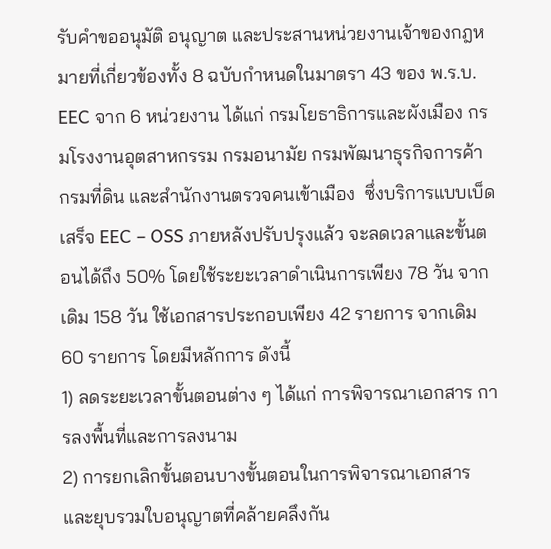รับคำขออนุมัติ อนุญาต และประสานหน่วยงานเจ้าของกฎหมายที่เกี่ยวข้องทั้ง 8 ฉบับกำหนดในมาตรา 43 ของ พ.ร.บ. EEC จาก 6 หน่วยงาน ได้แก่ กรมโยธาธิการและผังเมือง กรมโรงงานอุตสาหกรรม กรมอนามัย กรมพัฒนาธุรกิจการค้า กรมที่ดิน และสำนักงานตรวจคนเข้าเมือง  ซึ่งบริการแบบเบ็ดเสร็จ EEC – OSS ภายหลังปรับปรุงแล้ว จะลดเวลาและขั้นตอนได้ถึง 50% โดยใช้ระยะเวลาดำเนินการเพียง 78 วัน จากเดิม 158 วัน ใช้เอกสารประกอบเพียง 42 รายการ จากเดิม 60 รายการ โดยมีหลักการ ดังนี้
1) ลดระยะเวลาขั้นตอนต่าง ๆ ได้แก่ การพิจารณาเอกสาร การลงพื้นที่และการลงนาม
2) การยกเลิกขั้นตอนบางขั้นตอนในการพิจารณาเอกสาร และยุบรวมใบอนุญาตที่คล้ายคลึงกัน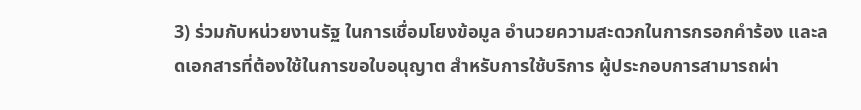3) ร่วมกับหน่วยงานรัฐ ในการเชื่อมโยงข้อมูล อำนวยความสะดวกในการกรอกคำร้อง และลดเอกสารที่ต้องใช้ในการขอใบอนุญาต สำหรับการใช้บริการ ผู้ประกอบการสามารถผ่า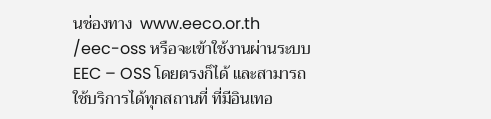นช่องทาง  www.eeco.or.th /eec-oss หรือจะเข้าใช้งานผ่านระบบ EEC – OSS โดยตรงก็ได้ และสามารถใช้บริการได้ทุกสถานที่ ที่มีอินเทอ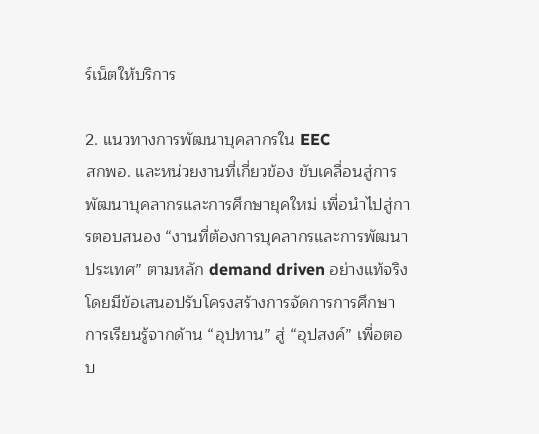ร์เน็ตให้บริการ

2. แนวทางการพัฒนาบุคลากรใน EEC
สกพอ. และหน่วยงานที่เกี่ยวข้อง ขับเคลื่อนสู่การพัฒนาบุคลากรและการศึกษายุคใหม่ เพื่อนำไปสู่การตอบสนอง “งานที่ต้องการบุคลากรและการพัฒนาประเทศ” ตามหลัก demand driven อย่างแท้จริง โดยมีข้อเสนอปรับโครงสร้างการจัดการการศึกษา การเรียนรู้จากด้าน “อุปทาน” สู่ “อุปสงค์” เพื่อตอบ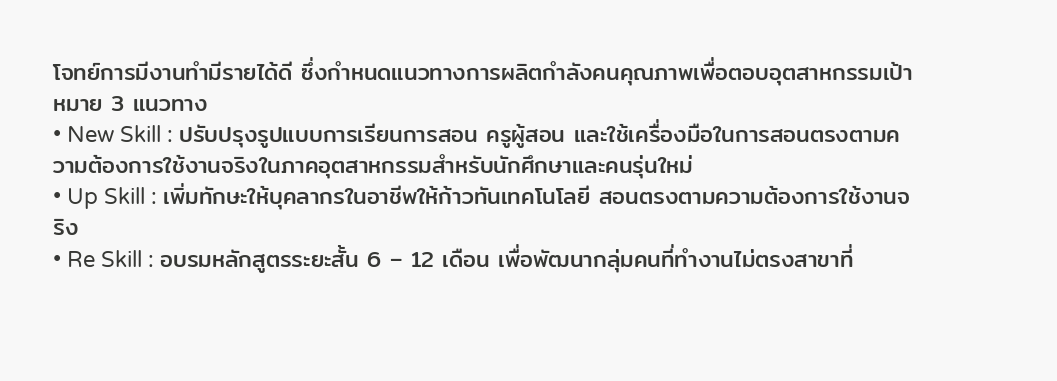โจทย์การมีงานทำมีรายได้ดี ซึ่งกำหนดแนวทางการผลิตกำลังคนคุณภาพเพื่อตอบอุตสาหกรรมเป้าหมาย 3 แนวทาง
• New Skill : ปรับปรุงรูปแบบการเรียนการสอน ครูผู้สอน และใช้เครื่องมือในการสอนตรงตามความต้องการใช้งานจริงในภาคอุตสาหกรรมสำหรับนักศึกษาและคนรุ่นใหม่
• Up Skill : เพิ่มทักษะให้บุคลากรในอาชีพให้ก้าวทันเทคโนโลยี สอนตรงตามความต้องการใช้งานจริง
• Re Skill : อบรมหลักสูตรระยะสั้น 6 – 12 เดือน เพื่อพัฒนากลุ่มคนที่ทำงานไม่ตรงสาขาที่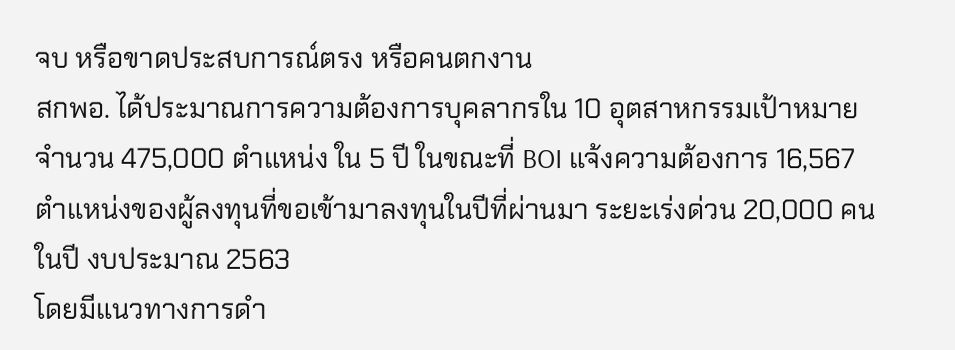จบ หรือขาดประสบการณ์ตรง หรือคนตกงาน
สกพอ. ได้ประมาณการความต้องการบุคลากรใน 10 อุตสาหกรรมเป้าหมาย จำนวน 475,000 ตำแหน่ง ใน 5 ปี ในขณะที่ BOI แจ้งความต้องการ 16,567 ตำแหน่งของผู้ลงทุนที่ขอเข้ามาลงทุนในปีที่ผ่านมา ระยะเร่งด่วน 20,000 คนในปี งบประมาณ 2563
โดยมีแนวทางการดำ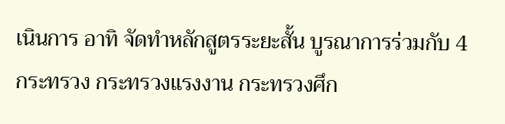เนินการ อาทิ จัดทำหลักสูตรระยะสั้น บูรณาการร่วมกับ 4 กระทรวง กระทรวงแรงงาน กระทรวงศึก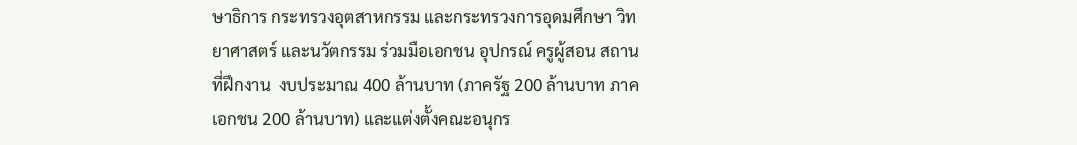ษาธิการ กระทรวงอุตสาหกรรม และกระทรวงการอุดมศึกษา วิทยาศาสตร์ และนวัตกรรม ร่วมมือเอกชน อุปกรณ์ ครูผู้สอน สถานที่ฝึกงาน  งบประมาณ 400 ล้านบาท (ภาครัฐ 200 ล้านบาท ภาคเอกชน 200 ล้านบาท) และแต่งตั้งคณะอนุกร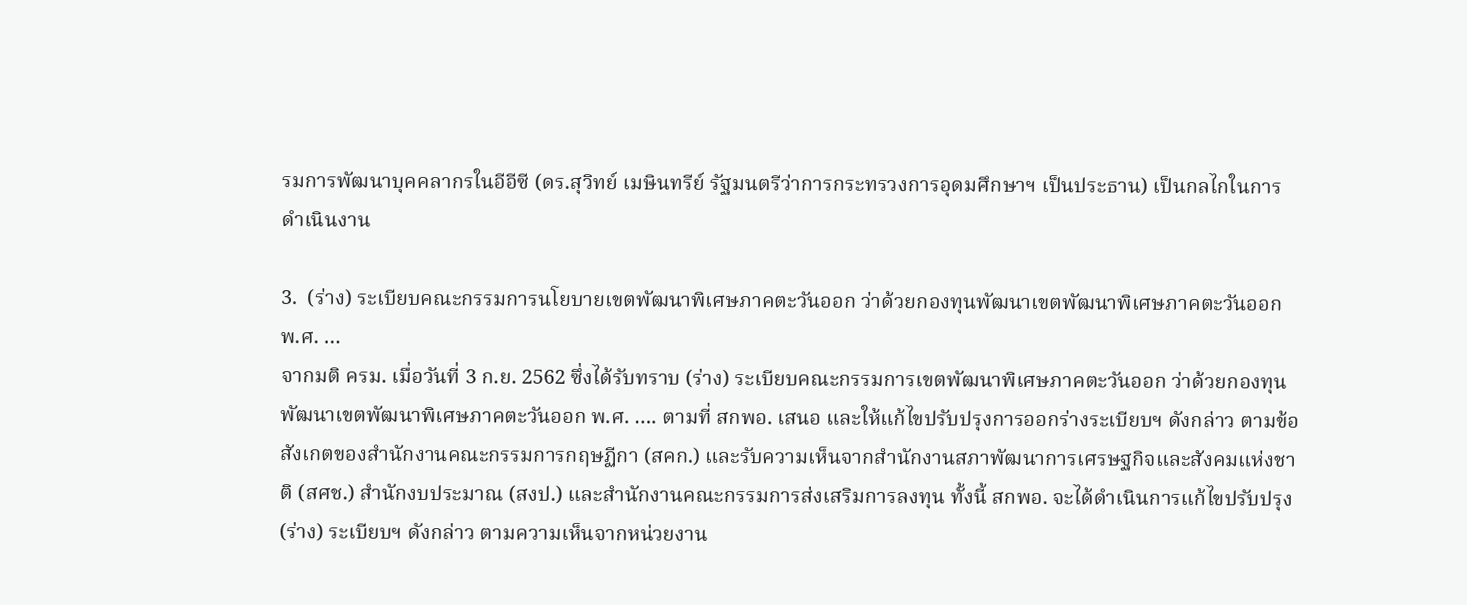รมการพัฒนาบุคคลากรในอีอีซี (ดร.สุวิทย์ เมษินทรีย์ รัฐมนตรีว่าการกระทรวงการอุดมศึกษาฯ เป็นประธาน) เป็นกลไกในการดำเนินงาน

3.  (ร่าง) ระเบียบคณะกรรมการนโยบายเขตพัฒนาพิเศษภาคตะวันออก ว่าด้วยกองทุนพัฒนาเขตพัฒนาพิเศษภาคตะวันออก พ.ศ. …
จากมติ ครม. เมื่อวันที่ 3 ก.ย. 2562 ซึ่งได้รับทราบ (ร่าง) ระเบียบคณะกรรมการเขตพัฒนาพิเศษภาคตะวันออก ว่าด้วยกองทุนพัฒนาเขตพัฒนาพิเศษภาคตะวันออก พ.ศ. …. ตามที่ สกพอ. เสนอ และให้แก้ไขปรับปรุงการออกร่างระเบียบฯ ดังกล่าว ตามข้อสังเกตของสำนักงานคณะกรรมการกฤษฏีกา (สคก.) และรับความเห็นจากสำนักงานสภาพัฒนาการเศรษฐกิจและสังคมแห่งชาติ (สศช.) สำนักงบประมาณ (สงป.) และสำนักงานคณะกรรมการส่งเสริมการลงทุน ทั้งนี้ สกพอ. จะได้ดำเนินการแก้ไขปรับปรุง (ร่าง) ระเบียบฯ ดังกล่าว ตามความเห็นจากหน่วยงาน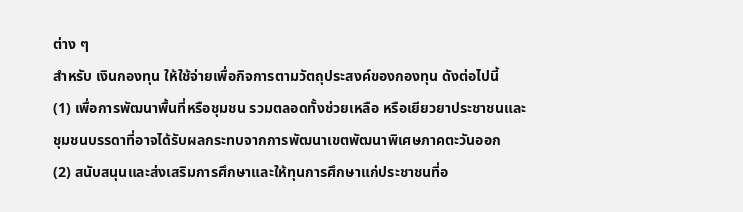ต่าง ๆ
สำหรับ เงินกองทุน ให้ใช้จ่ายเพื่อกิจการตามวัตถุประสงค์ของกองทุน ดังต่อไปนี้
(1) เพื่อการพัฒนาพื้นที่หรือชุมชน รวมตลอดทั้งช่วยเหลือ หรือเยียวยาประชาชนและชุมชนบรรดาที่อาจได้รับผลกระทบจากการพัฒนาเขตพัฒนาพิเศษภาคตะวันออก
(2) สนับสนุนและส่งเสริมการศึกษาและให้ทุนการศึกษาแก่ประชาชนที่อ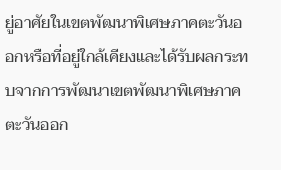ยู่อาศัยในเขตพัฒนาพิเศษภาคตะวันออกหรือที่อยู่ใกล้เคียงและได้รับผลกระทบจากการพัฒนาเขตพัฒนาพิเศษภาคตะวันออก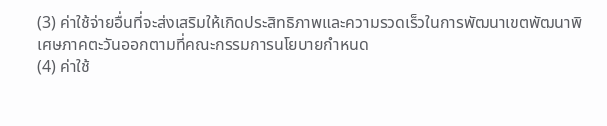(3) ค่าใช้จ่ายอื่นที่จะส่งเสริมให้เกิดประสิทธิภาพและความรวดเร็วในการพัฒนาเขตพัฒนาพิเศษภาคตะวันออกตามที่คณะกรรมการนโยบายกำหนด
(4) ค่าใช้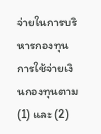จ่ายในการบริหารกองทุน
การใช้จ่ายเงินกองทุนตาม (1) และ (2)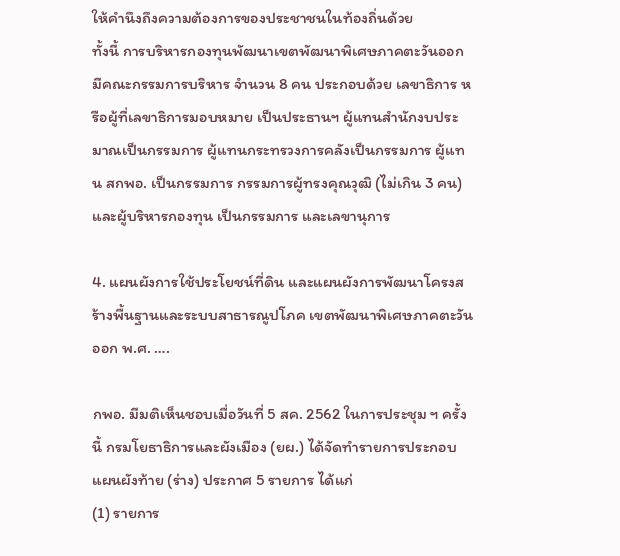ให้คำนึงถึงความต้องการของประชาชนในท้องถิ่นด้วย
ทั้งนี้ การบริหารกองทุนพัฒนาเขตพัฒนาพิเศษภาคตะวันออก มีคณะกรรมการบริหาร จำนวน 8 คน ประกอบด้วย เลขาธิการ หรือผู้ที่เลขาธิการมอบหมาย เป็นประธานฯ ผู้แทนสำนักงบประมาณเป็นกรรมการ ผู้แทนกระทรวงการคลังเป็นกรรมการ ผู้แทน สกพอ. เป็นกรรมการ กรรมการผู้ทรงคุณวุฒิ (ไม่เกิน 3 คน) และผู้บริหารกองทุน เป็นกรรมการ และเลขานุการ

4. แผนผังการใช้ประโยชน์ที่ดิน และแผนผังการพัฒนาโครงสร้างพื้นฐานและระบบสาธารณูปโภค เขตพัฒนาพิเศษภาคตะวันออก พ.ศ. ….

กพอ. มีมติเห็นชอบเมื่อวันที่ 5 สค. 2562 ในการประชุม ฯ ครั้งนี้ กรมโยธาธิการและผังเมือง (ยผ.) ได้จัดทำรายการประกอบแผนผังท้าย (ร่าง) ประกาศ 5 รายการ ได้แก่
(1) รายการ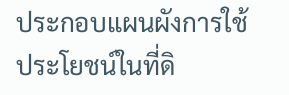ประกอบแผนผังการใช้ประโยชน์ในที่ดิ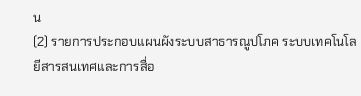น
(2) รายการประกอบแผนผังระบบสาธารณูปโภค ระบบเทคโนโลยีสารสนเทศและการสื่อ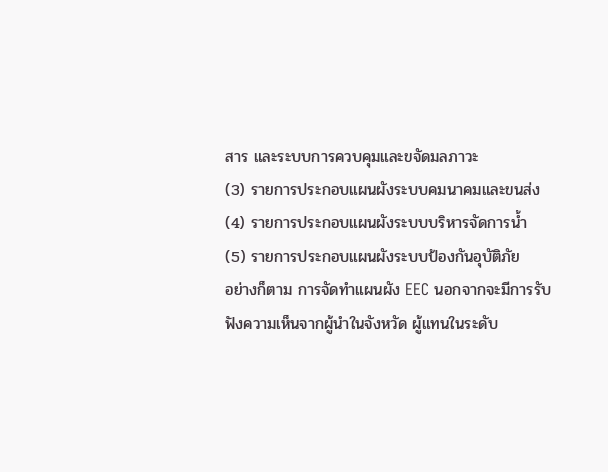สาร และระบบการควบคุมและขจัดมลภาวะ
(3) รายการประกอบแผนผังระบบคมนาคมและขนส่ง
(4) รายการประกอบแผนผังระบบบริหารจัดการน้ำ
(5) รายการประกอบแผนผังระบบป้องกันอุบัติภัย
อย่างก็ตาม การจัดทำแผนผัง EEC นอกจากจะมีการรับฟังความเห็นจากผู้นำในจังหวัด ผู้แทนในระดับ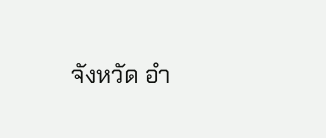จังหวัด อำ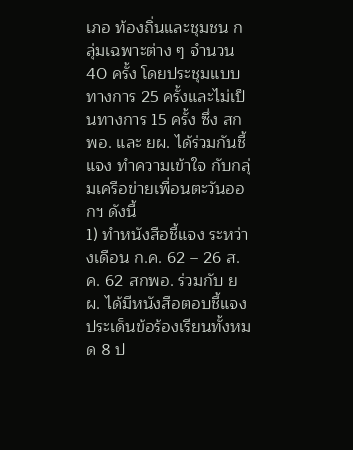เภอ ท้องถิ่นและชุมชน กลุ่มเฉพาะต่าง ๆ จำนวน 40 ครั้ง โดยประชุมแบบทางการ 25 ครั้งและไม่เป็นทางการ 15 ครั้ง ซึ่ง สกพอ. และ ยผ. ได้ร่วมกันชี้แจง ทำความเข้าใจ กับกลุ่มเครือข่ายเพื่อนตะวันออกฯ ดังนี้
1) ทำหนังสือชี้แจง ระหว่างเดือน ก.ค. 62 – 26 ส.ค. 62 สกพอ. ร่วมกับ ยผ. ได้มีหนังสือตอบชี้แจงประเด็นข้อร้องเรียนทั้งหมด 8 ป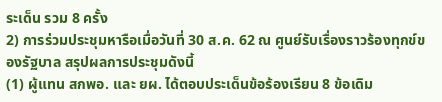ระเด็น รวม 8 ครั้ง
2) การร่วมประชุมหารือเมื่อวันที่ 30 ส.ค. 62 ณ ศูนย์รับเรื่องราวร้องทุกข์ของรัฐบาล สรุปผลการประชุมดังนี้
(1) ผู้แทน สกพอ. และ ยผ. ได้ตอบประเด็นข้อร้องเรียน 8 ข้อเดิม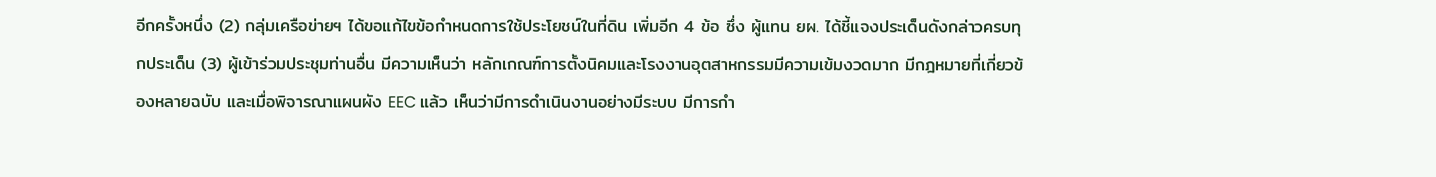อีกครั้งหนึ่ง (2) กลุ่มเครือข่ายฯ ได้ขอแก้ไขข้อกำหนดการใช้ประโยชน์ในที่ดิน เพิ่มอีก 4 ข้อ ซึ่ง ผู้แทน ยผ. ได้ชี้แจงประเด็นดังกล่าวครบทุกประเด็น (3) ผู้เข้าร่วมประชุมท่านอื่น มีความเห็นว่า หลักเกณฑ์การตั้งนิคมและโรงงานอุตสาหกรรมมีความเข้มงวดมาก มีกฎหมายที่เกี่ยวข้องหลายฉบับ และเมื่อพิจารณาแผนผัง EEC แล้ว เห็นว่ามีการดำเนินงานอย่างมีระบบ มีการกำ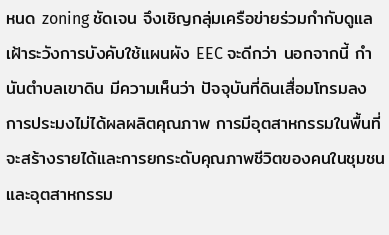หนด zoning ชัดเจน จึงเชิญกลุ่มเครือข่ายร่วมกำกับดูแลเฝ้าระวังการบังคับใช้แผนผัง EEC จะดีกว่า นอกจากนี้ กำนันตำบลเขาดิน มีความเห็นว่า ปัจจุบันที่ดินเสื่อมโทรมลง การประมงไม่ได้ผลผลิตคุณภาพ การมีอุตสาหกรรมในพื้นที่ จะสร้างรายได้และการยกระดับคุณภาพชีวิตของคนในชุมชน และอุตสาหกรรม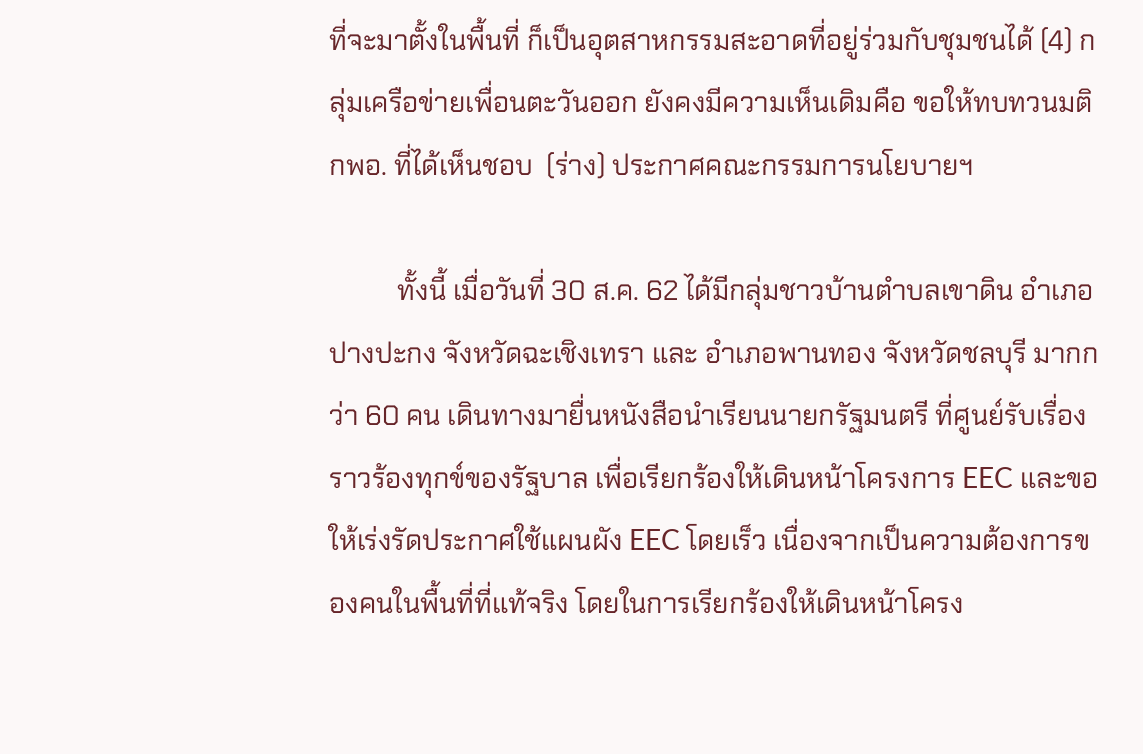ที่จะมาตั้งในพื้นที่ ก็เป็นอุตสาหกรรมสะอาดที่อยู่ร่วมกับชุมชนได้ (4) กลุ่มเครือข่ายเพื่อนตะวันออก ยังคงมีความเห็นเดิมคือ ขอให้ทบทวนมติ กพอ. ที่ได้เห็นชอบ  (ร่าง) ประกาศคณะกรรมการนโยบายฯ

          ทั้งนี้ เมื่อวันที่ 30 ส.ค. 62 ได้มีกลุ่มชาวบ้านตำบลเขาดิน อำเภอปางปะกง จังหวัดฉะเชิงเทรา และ อำเภอพานทอง จังหวัดชลบุรี มากกว่า 60 คน เดินทางมายื่นหนังสือนำเรียนนายกรัฐมนตรี ที่ศูนย์รับเรื่องราวร้องทุกข์ของรัฐบาล เพื่อเรียกร้องให้เดินหน้าโครงการ EEC และขอให้เร่งรัดประกาศใช้แผนผัง EEC โดยเร็ว เนื่องจากเป็นความต้องการของคนในพื้นที่ที่แท้จริง โดยในการเรียกร้องให้เดินหน้าโครง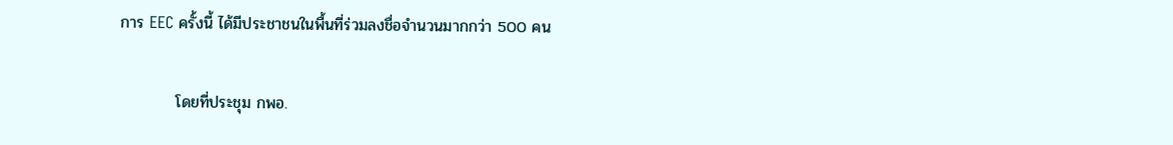การ EEC ครั้งนี้ ได้มีประชาชนในพื้นที่ร่วมลงชื่อจำนวนมากกว่า 500 คน

          โดยที่ประชุม กพอ.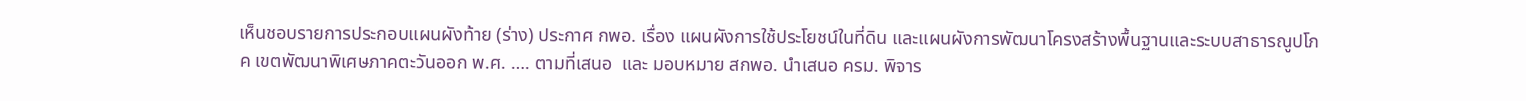เห็นชอบรายการประกอบแผนผังท้าย (ร่าง) ประกาศ กพอ. เรื่อง แผนผังการใช้ประโยชน์ในที่ดิน และแผนผังการพัฒนาโครงสร้างพื้นฐานและระบบสาธารณูปโภค เขตพัฒนาพิเศษภาคตะวันออก พ.ศ. …. ตามที่เสนอ  และ มอบหมาย สกพอ. นำเสนอ ครม. พิจาร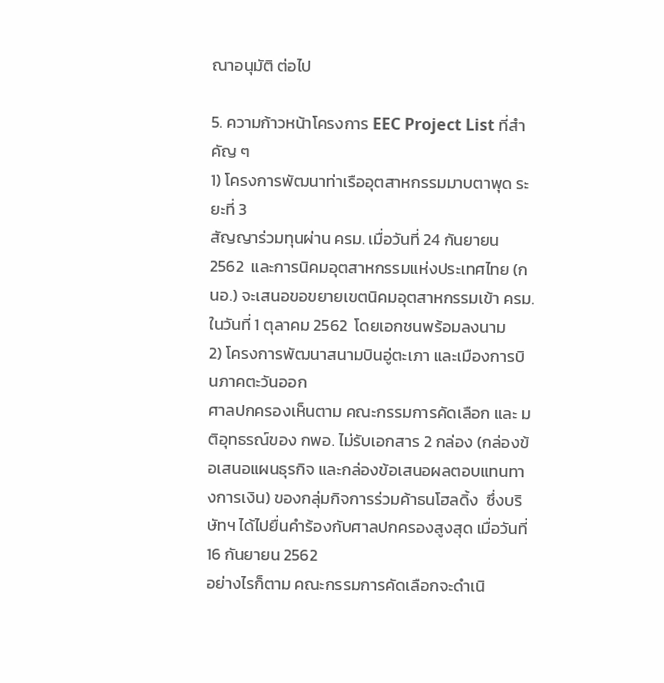ณาอนุมัติ ต่อไป

5. ความก้าวหน้าโครงการ EEC Project List ที่สำคัญ ๆ
1) โครงการพัฒนาท่าเรืออุตสาหกรรมมาบตาพุด ระยะที่ 3
สัญญาร่วมทุนผ่าน ครม. เมื่อวันที่ 24 กันยายน 2562  และการนิคมอุตสาหกรรมแห่งประเทศไทย (กนอ.) จะเสนอขอขยายเขตนิคมอุตสาหกรรมเข้า ครม. ในวันที่ 1 ตุลาคม 2562  โดยเอกชนพร้อมลงนาม
2) โครงการพัฒนาสนามบินอู่ตะเภา และเมืองการบินภาคตะวันออก
ศาลปกครองเห็นตาม คณะกรรมการคัดเลือก และ มติอุทธรณ์ของ กพอ. ไม่รับเอกสาร 2 กล่อง (กล่องข้อเสนอแผนธุรกิจ และกล่องข้อเสนอผลตอบแทนทางการเงิน) ของกลุ่มกิจการร่วมค้าธนโฮลดิ้ง  ซึ่งบริษัทฯ ได้ไปยื่นคำร้องกับศาลปกครองสูงสุด เมื่อวันที่ 16 กันยายน 2562
อย่างไรก็ตาม คณะกรรมการคัดเลือกจะดำเนิ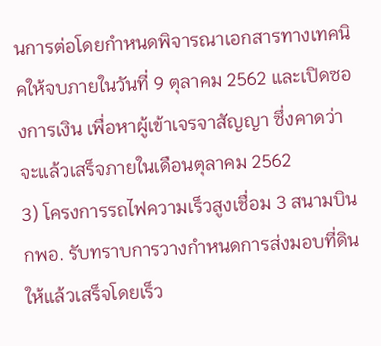นการต่อโดยกำหนดพิจารณาเอกสารทางเทคนิคให้จบภายในวันที่ 9 ตุลาคม 2562 และเปิดซองการเงิน เพื่อหาผู้เข้าเจรจาสัญญา ซึ่งคาดว่าจะแล้วเสร็จภายในเดือนตุลาคม 2562
3) โครงการรถไฟความเร็วสูงเชื่อม 3 สนามบิน
กพอ. รับทราบการวางกำหนดการส่งมอบที่ดินให้แล้วเสร็จโดยเร็ว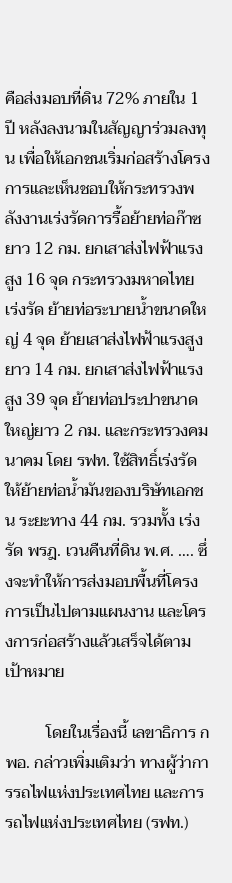คือส่งมอบที่ดิน 72% ภายใน 1 ปี หลังลงนามในสัญญาร่วมลงทุน เพื่อให้เอกชนเริ่มก่อสร้างโครงการและเห็นชอบให้กระทรวงพลังงานเร่งรัดการรื้อย้ายท่อก๊าซยาว 12 กม. ยกเสาส่งไฟฟ้าแรงสูง 16 จุด กระทรวงมหาดไทย เร่งรัด ย้ายท่อระบายน้ำขนาดใหญ่ 4 จุด ย้ายเสาส่งไฟฟ้าแรงสูงยาว 14 กม. ยกเสาส่งไฟฟ้าแรงสูง 39 จุด ย้ายท่อประปาขนาดใหญ่ยาว 2 กม. และกระทรวงคมนาคม โดย รฟท. ใช้สิทธิ์เร่งรัดให้ย้ายท่อน้ำมันของบริษัทเอกชน ระยะทาง 44 กม. รวมทั้ง เร่งรัด พรฎ. เวนคืนที่ดิน พ.ศ. …. ซึ่งจะทำให้การส่งมอบพื้นที่โครงการเป็นไปตามแผนงาน และโครงการก่อสร้างแล้วเสร็จได้ตามเป้าหมาย

          โดยในเรื่องนี้ เลขาธิการ กพอ. กล่าวเพิ่มเติมว่า ทางผู้ว่าการรถไฟแห่งประเทศไทย และการรถไฟแห่งประเทศไทย (รฟท.)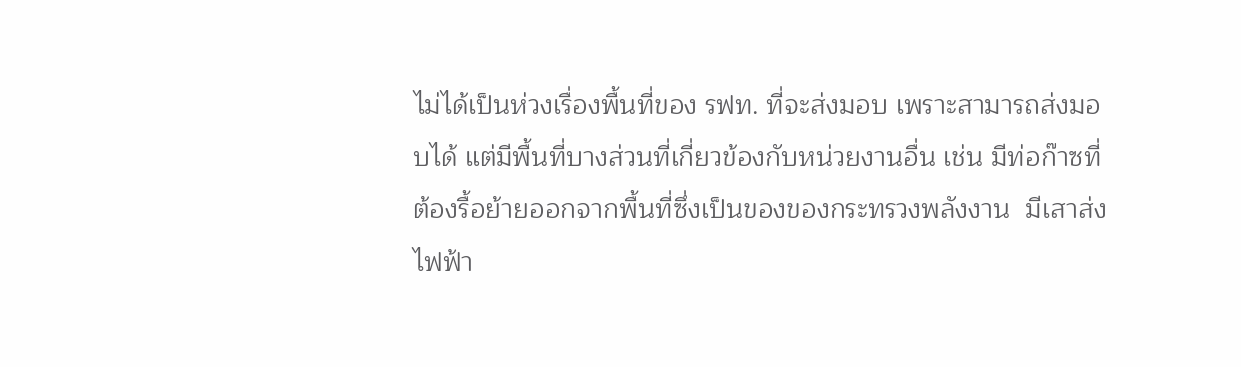ไม่ได้เป็นห่วงเรื่องพื้นที่ของ รฟท. ที่จะส่งมอบ เพราะสามารถส่งมอบได้ แต่มีพื้นที่บางส่วนที่เกี่ยวข้องกับหน่วยงานอื่น เช่น มีท่อก๊าซที่ต้องรื้อย้ายออกจากพื้นที่ซึ่งเป็นของของกระทรวงพลังงาน  มีเสาส่งไฟฟ้า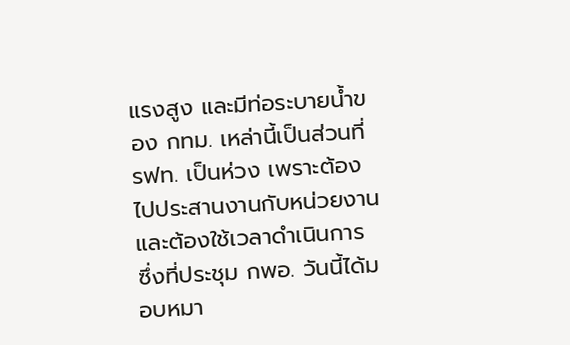แรงสูง และมีท่อระบายน้ำของ กทม. เหล่านี้เป็นส่วนที่ รฟท. เป็นห่วง เพราะต้องไปประสานงานกับหน่วยงานและต้องใช้เวลาดำเนินการ ซึ่งที่ประชุม กพอ. วันนี้ได้มอบหมา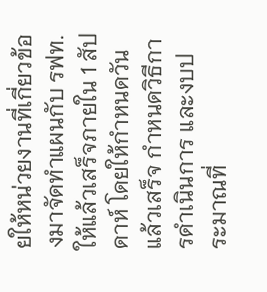ยให้หน่วยงานที่เกี่ยวข้องมาจัดทำแผนกับ รฟท. ให้แล้วเสร็จภายใน 1 สัปดาห์ โดยให้กำหนดวันแล้วเสร็จ กำหนดวิธีการดำเนินการ และงบประมาณที่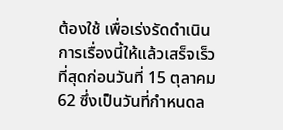ต้องใช้ เพื่อเร่งรัดดำเนินการเรื่องนี้ให้แล้วเสร็จเร็วที่สุดก่อนวันที่ 15 ตุลาคม 62 ซึ่งเป็นวันที่กำหนดล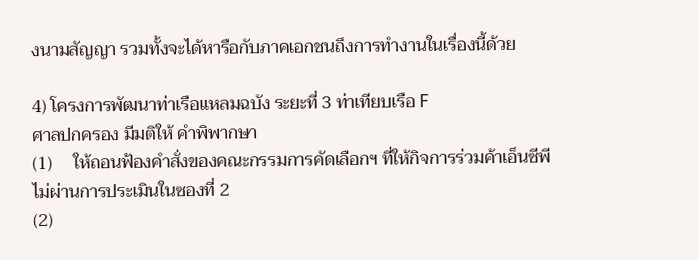งนามสัญญา รวมทั้งจะได้หารือกับภาคเอกชนถึงการทำงานในเรื่องนี้ด้วย

4) โครงการพัฒนาท่าเรือแหลมฉบัง ระยะที่ 3 ท่าเทียบเรือ F
ศาลปกครอง มีมติให้ คำพิพากษา
(1)     ให้ถอนฟ้องคำสั่งของคณะกรรมการคัดเลือกฯ ที่ให้กิจการร่วมค้าเอ็นซีพี ไม่ผ่านการประเมินในซองที่ 2
(2)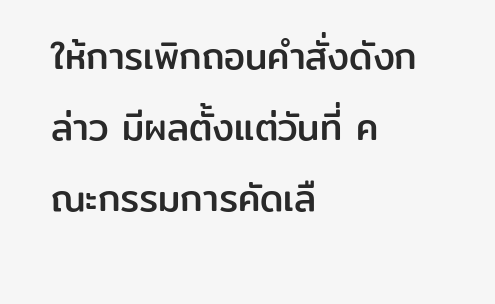ให้การเพิกถอนคำสั่งดังกล่าว มีผลตั้งแต่วันที่ คณะกรรมการคัดเลื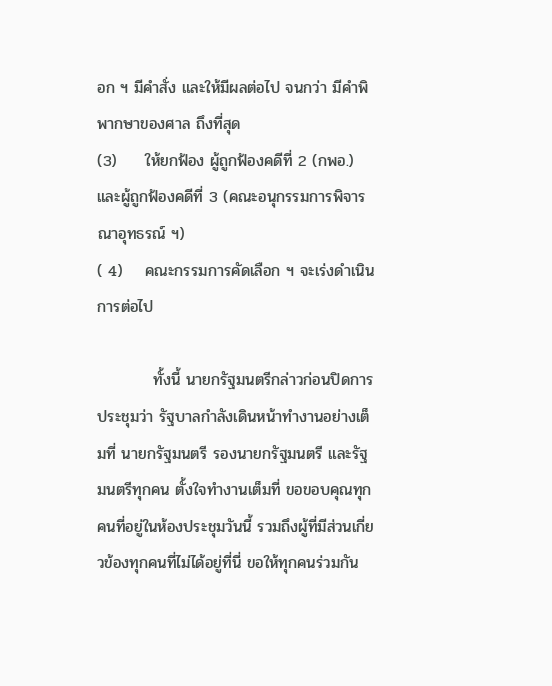อก ฯ มีคำสั่ง และให้มีผลต่อไป จนกว่า มีคำพิพากษาของศาล ถึงที่สุด
(3)     ให้ยกฟ้อง ผู้ถูกฟ้องคดีที่ 2 (กพอ.) และผู้ถูกฟ้องคดีที่ 3 (คณะอนุกรรมการพิจารณาอุทธรณ์ ฯ)
( 4)    คณะกรรมการคัดเลือก ฯ จะเร่งดำเนินการต่อไป

          ทั้งนี้ นายกรัฐมนตรีกล่าวก่อนปิดการประชุมว่า รัฐบาลกำลังเดินหน้าทำงานอย่างเต็มที่ นายกรัฐมนตรี รองนายกรัฐมนตรี และรัฐมนตรีทุกคน ตั้งใจทำงานเต็มที่ ขอขอบคุณทุกคนที่อยู่ในห้องประชุมวันนี้ รวมถึงผู้ที่มีส่วนเกี่ยวข้องทุกคนที่ไม่ได้อยู่ที่นี่ ขอให้ทุกคนร่วมกัน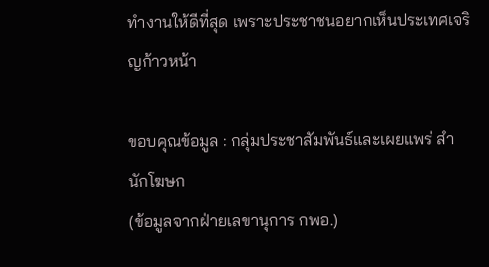ทำงานให้ดีที่สุด เพราะประชาชนอยากเห็นประเทศเจริญก้าวหน้า

ขอบคุณข้อมูล : กลุ่มประชาสัมพันธ์และเผยแพร่ สำนักโฆษก
(ข้อมูลจากฝ่ายเลขานุการ กพอ.)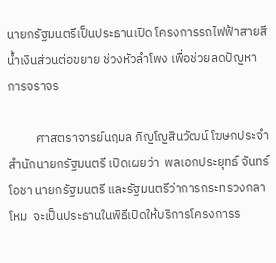นายกรัฐมนตรีเป็นประธานเปิด โครงการรถไฟฟ้าสายสีน้ำเงินส่วนต่อขยาย ช่วงหัวลำโพง เพื่อช่วยลดปัญหาการจราจร

          ศาสตราจารย์นฤมล ภิญโญสินวัฒน์ โฆษกประจำสำนักนายกรัฐมนตรี เปิดเผยว่า  พลเอกประยุทธ์ จันทร์โอชา นายกรัฐมนตรี และรัฐมนตรีว่าการกระทรวงกลาโหม  จะเป็นประธานในพิธีเปิดให้บริการโครงการร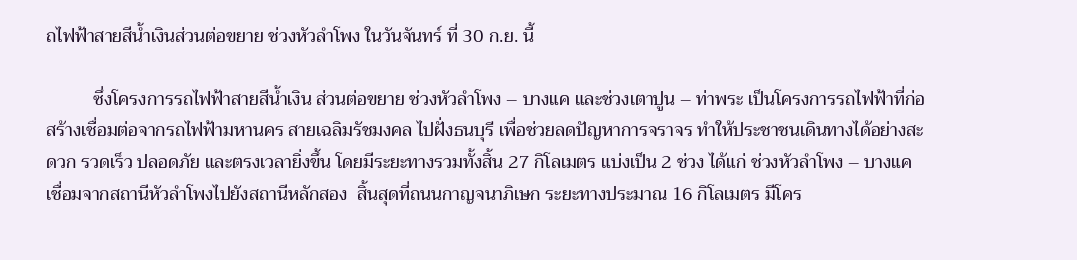ถไฟฟ้าสายสีน้ำเงินส่วนต่อขยาย ช่วงหัวลำโพง ในวันจันทร์ ที่ 30 ก.ย. นี้

          ซึ่งโครงการรถไฟฟ้าสายสีน้ำเงิน ส่วนต่อขยาย ช่วงหัวลำโพง – บางแค และช่วงเตาปูน – ท่าพระ เป็นโครงการรถไฟฟ้าที่ก่อสร้างเชื่อมต่อจากรถไฟฟ้ามหานคร สายเฉลิมรัชมงคล ไปฝั่งธนบุรี เพื่อช่วยลดปัญหาการจราจร ทำให้ประชาชนเดินทางได้อย่างสะดวก รวดเร็ว ปลอดภัย และตรงเวลายิ่งขึ้น โดยมีระยะทางรวมทั้งสิ้น 27 กิโลเมตร แบ่งเป็น 2 ช่วง ได้แก่ ช่วงหัวลำโพง – บางแค เชื่อมจากสถานีหัวลำโพงไปยังสถานีหลักสอง  สิ้นสุดที่ถนนกาญจนาภิเษก ระยะทางประมาณ 16 กิโลเมตร มีโคร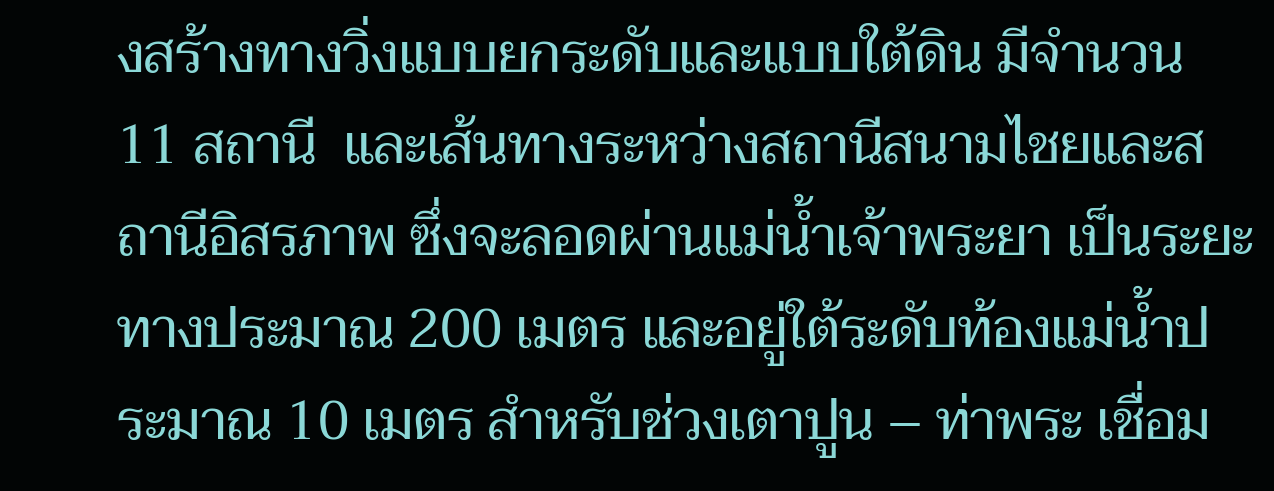งสร้างทางวิ่งแบบยกระดับและแบบใต้ดิน มีจำนวน  11 สถานี  และเส้นทางระหว่างสถานีสนามไชยและสถานีอิสรภาพ ซึ่งจะลอดผ่านแม่น้ำเจ้าพระยา เป็นระยะทางประมาณ 200 เมตร และอยู่ใต้ระดับท้องแม่น้ำประมาณ 10 เมตร สำหรับช่วงเตาปูน – ท่าพระ เชื่อม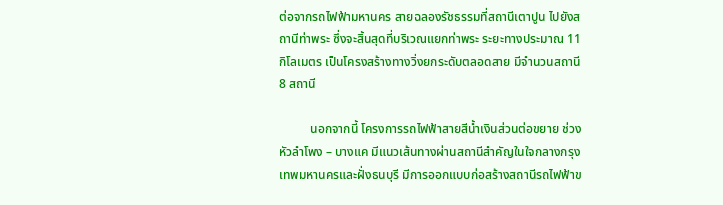ต่อจากรถไฟฟ้ามหานคร สายฉลองรัชธรรมที่สถานีเตาปูน ไปยังสถานีท่าพระ ซึ่งจะสิ้นสุดที่บริเวณแยกท่าพระ ระยะทางประมาณ 11 กิโลเมตร เป็นโครงสร้างทางวิ่งยกระดับตลอดสาย มีจำนวนสถานี 8 สถานี

          นอกจากนี้ โครงการรถไฟฟ้าสายสีน้ำเงินส่วนต่อขยาย ช่วงหัวลำโพง – บางแค มีแนวเส้นทางผ่านสถานีสำคัญในใจกลางกรุงเทพมหานครและฝั่งธนบุรี มีการออกแบบก่อสร้างสถานีรถไฟฟ้าข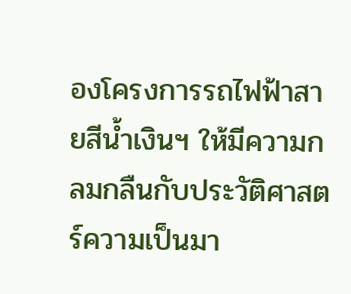องโครงการรถไฟฟ้าสายสีน้ำเงินฯ ให้มีความกลมกลืนกับประวัติศาสตร์ความเป็นมา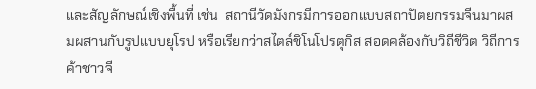และสัญลักษณ์เชิงพื้นที่ เช่น  สถานีวัดมังกรมีการออกแบบสถาปัตยกรรมจีนมาผสมผสานกับรูปแบบยุโรป หรือเรียกว่าสไตล์ชิโนโปรตุกิส สอดคล้องกับวิถีชีวิต วิถีการค้าชาวจี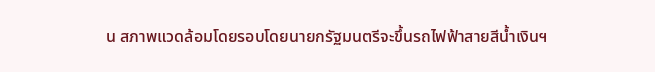น สภาพแวดล้อมโดยรอบโดยนายกรัฐมนตรีจะขึ้นรถไฟฟ้าสายสีน้ำเงินฯ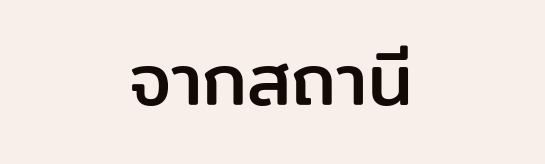จากสถานี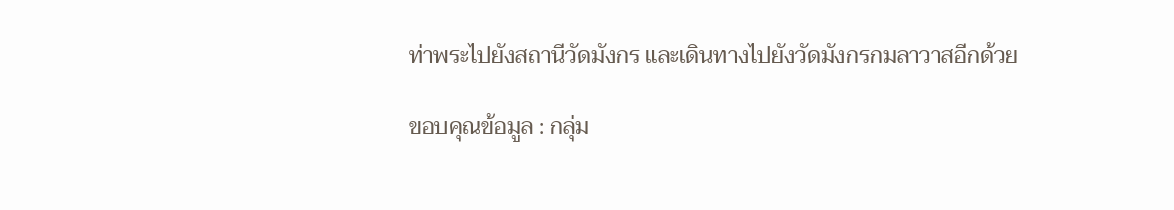ท่าพระไปยังสถานีวัดมังกร และเดินทางไปยังวัดมังกรกมลาวาสอีกด้วย

ขอบคุณข้อมูล : กลุ่ม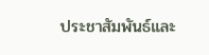ประชาสัมพันธ์และ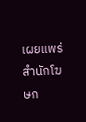เผยแพร่ สำนักโฆษก